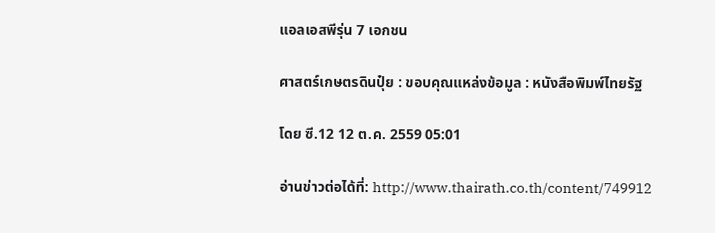แอลเอสพีรุ่น 7 เอกชน

ศาสตร์เกษตรดินปุ๋ย : ขอบคุณแหล่งข้อมูล : หนังสือพิมพ์ไทยรัฐ

โดย ซี.12 12 ต.ค. 2559 05:01

อ่านข่าวต่อได้ที่: http://www.thairath.co.th/content/749912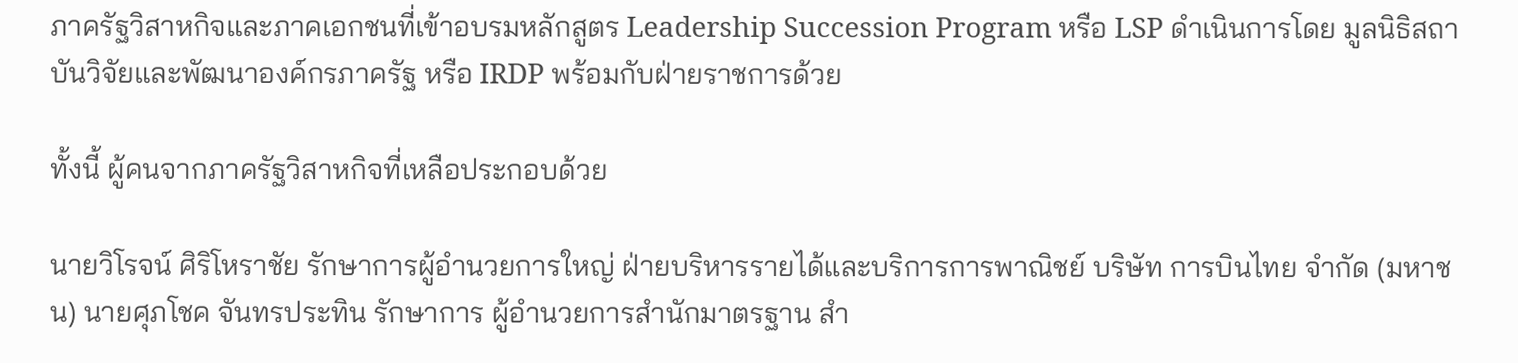ภาครัฐวิสาหกิจและภาคเอกชนที่เข้าอบรมหลักสูตร Leadership Succession Program หรือ LSP ดำเนินการโดย มูลนิธิสถาบันวิจัยและพัฒนาองค์กรภาครัฐ หรือ IRDP พร้อมกับฝ่ายราชการด้วย

ทั้งนี้ ผู้คนจากภาครัฐวิสาหกิจที่เหลือประกอบด้วย

นายวิโรจน์ ศิริโหราชัย รักษาการผู้อำนวยการใหญ่ ฝ่ายบริหารรายได้และบริการการพาณิชย์ บริษัท การบินไทย จำกัด (มหาชน) นายศุภโชค จันทรประทิน รักษาการ ผู้อำนวยการสำนักมาตรฐาน สำ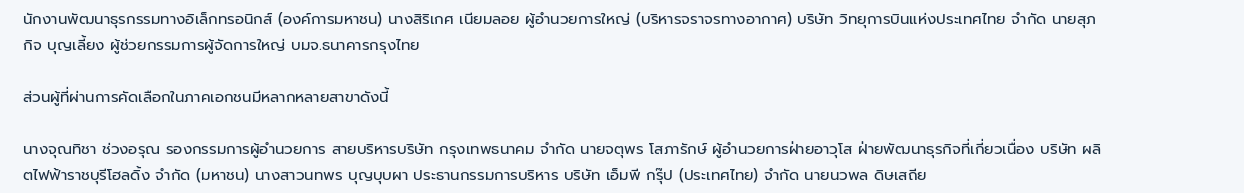นักงานพัฒนาธุรกรรมทางอิเล็กทรอนิกส์ (องค์การมหาชน) นางสิริเกศ เนียมลอย ผู้อำนวยการใหญ่ (บริหารจราจรทางอากาศ) บริษัท วิทยุการบินแห่งประเทศไทย จำกัด นายสุภกิจ บุญเลี้ยง ผู้ช่วยกรรมการผู้จัดการใหญ่ บมจ.ธนาคารกรุงไทย

ส่วนผู้ที่ผ่านการคัดเลือกในภาคเอกชนมีหลากหลายสาขาดังนี้

นางจุณทิชา ช่วงอรุณ รองกรรมการผู้อำนวยการ สายบริหารบริษัท กรุงเทพธนาคม จำกัด นายจตุพร โสภารักษ์ ผู้อำนวยการฝ่ายอาวุโส ฝ่ายพัฒนาธุรกิจที่เกี่ยวเนื่อง บริษัท ผลิตไฟฟ้าราชบุรีโฮลดิ้ง จำกัด (มหาชน) นางสาวนทพร บุญบุบผา ประธานกรรมการบริหาร บริษัท เอ็มพี กรุ๊ป (ประเทศไทย) จำกัด นายนวพล ดิษเสถีย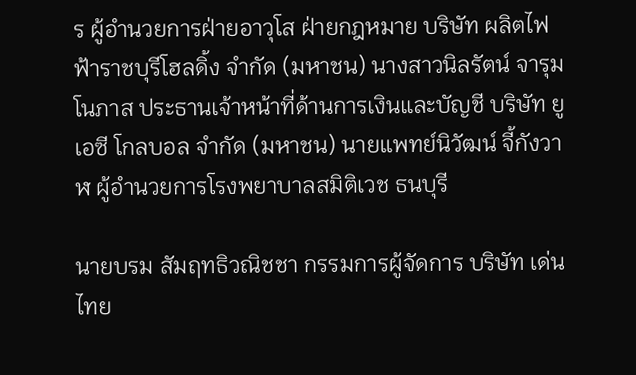ร ผู้อำนวยการฝ่ายอาวุโส ฝ่ายกฎหมาย บริษัท ผลิตไฟฟ้าราชบุรีโฮลดิ้ง จำกัด (มหาชน) นางสาวนิลรัตน์ จารุมโนภาส ประธานเจ้าหน้าที่ด้านการเงินและบัญชี บริษัท ยูเอซี โกลบอล จำกัด (มหาชน) นายแพทย์นิวัฒน์ จี้กังวาฬ ผู้อำนวยการโรงพยาบาลสมิติเวช ธนบุรี

นายบรม สัมฤทธิวณิชชา กรรมการผู้จัดการ บริษัท เด่นไทย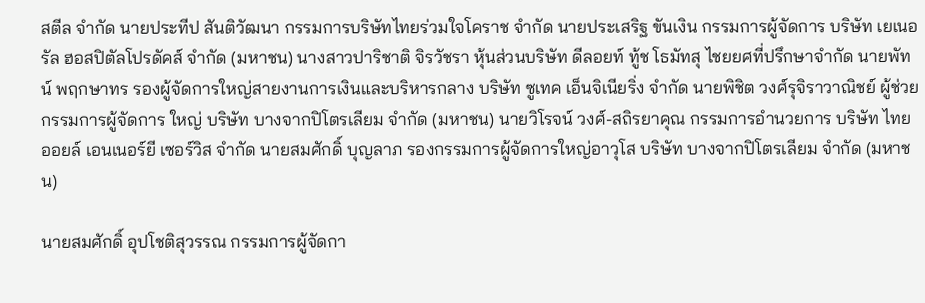สตีล จำกัด นายประทีป สันติวัฒนา กรรมการบริษัทไทยร่วมใจโคราช จำกัด นายประเสริฐ ขันเงิน กรรมการผู้จัดการ บริษัท เยเนอรัล ฮอสปิตัลโปรดัคส์ จำกัด (มหาชน) นางสาวปาริชาติ จิรวัชรา หุ้นส่วนบริษัท ดีลอยท์ ทู้ช โธมัทสุ ไชยยศที่ปรึกษาจำกัด นายพัทน์ พฤกษาทร รองผู้จัดการใหญ่สายงานการเงินและบริหารกลาง บริษัท ซูเทค เอ็นจิเนียริ่ง จำกัด นายพิชิต วงศ์รุจิราวาณิชย์ ผู้ช่วยกรรมการผู้จัดการ ใหญ่ บริษัท บางจากปิโตรเลียม จำกัด (มหาชน) นายวิโรจน์ วงศ์-สถิรยาคุณ กรรมการอำนวยการ บริษัท ไทยออยล์ เอนเนอร์ยี เซอร์วิส จำกัด นายสมศักดิ์ บุญลาภ รองกรรมการผู้จัดการใหญ่อาวุโส บริษัท บางจากปิโตรเลียม จำกัด (มหาชน)

นายสมศักดิ์ อุปโชติสุวรรณ กรรมการผู้จัดกา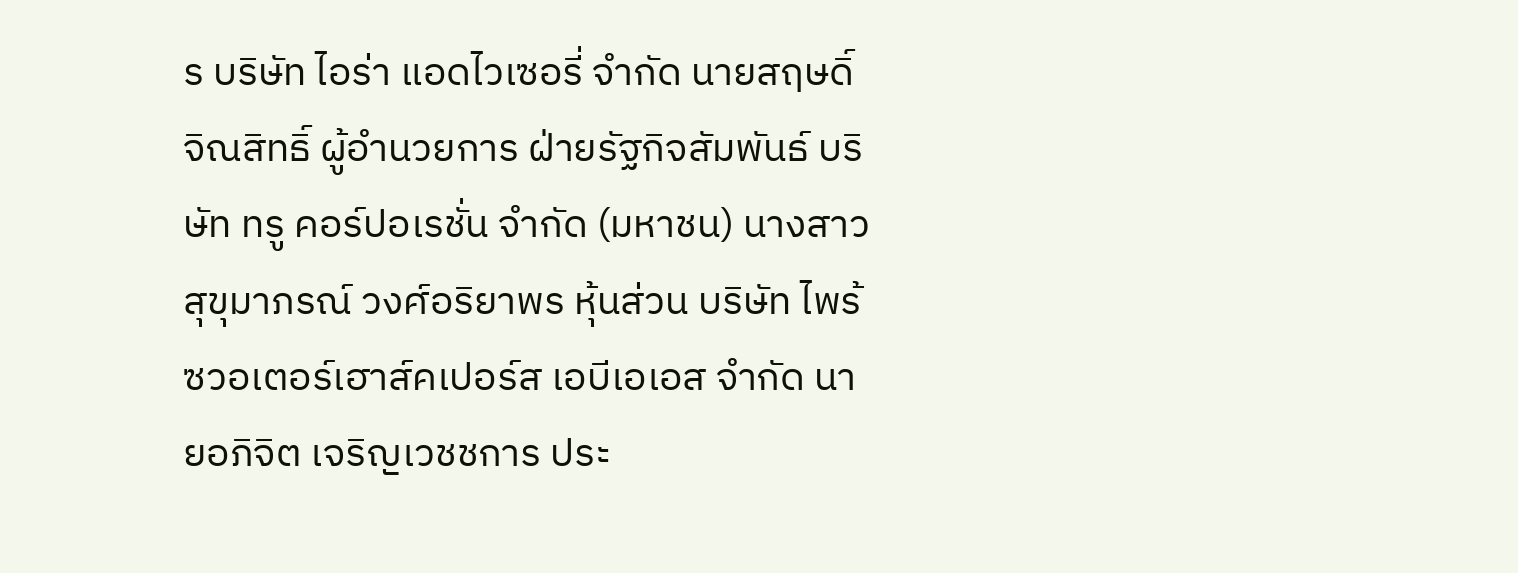ร บริษัท ไอร่า แอดไวเซอรี่ จำกัด นายสฤษดิ์ จิณสิทธิ์ ผู้อำนวยการ ฝ่ายรัฐกิจสัมพันธ์ บริษัท ทรู คอร์ปอเรชั่น จำกัด (มหาชน) นางสาวสุขุมาภรณ์ วงศ์อริยาพร หุ้นส่วน บริษัท ไพร้ซวอเตอร์เฮาส์คเปอร์ส เอบีเอเอส จำกัด นายอภิจิต เจริญเวชชการ ประ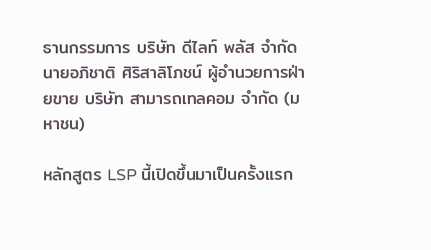ธานกรรมการ บริษัท ดีไลท์ พลัส จำกัด นายอภิชาติ ศิริสาลิโภชน์ ผู้อำนวยการฝ่ายขาย บริษัท สามารถเทลคอม จำกัด (มหาชน)

หลักสูตร LSP นี้เปิดขึ้นมาเป็นครั้งแรก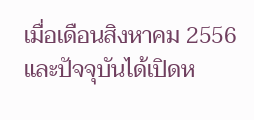เมื่อเดือนสิงหาคม 2556 และปัจจุบันได้เปิดห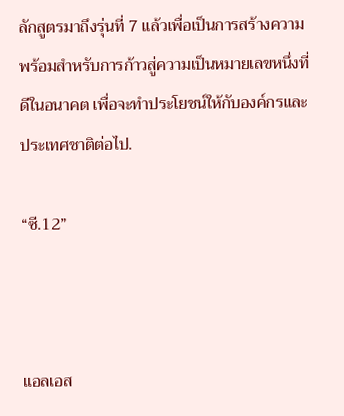ลักสูตรมาถึงรุ่นที่ 7 แล้วเพื่อเป็นการสร้างความพร้อมสำหรับการก้าวสู่ความเป็นหมายเลขหนึ่งที่ดีในอนาคต เพื่อจะทำประโยชน์ให้กับองค์กรและประเทศชาติต่อไป.

“ซี.12”



แอลเอส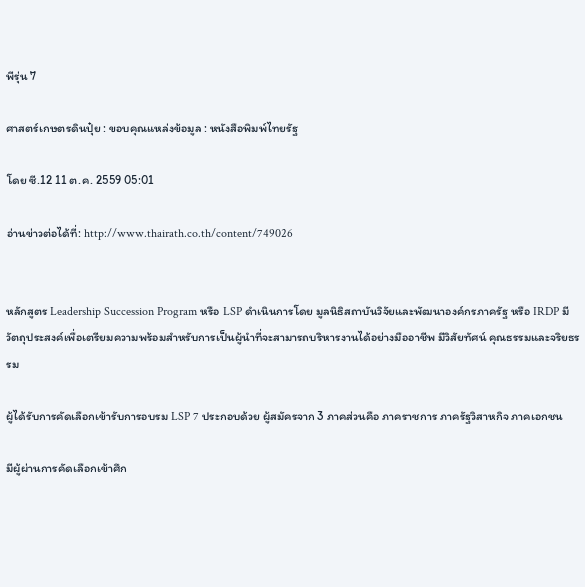พีรุ่น 7

ศาสตร์เกษตรดินปุ๋ย : ขอบคุณแหล่งข้อมูล : หนังสือพิมพ์ไทยรัฐ

โดย ซี.12 11 ต.ค. 2559 05:01

อ่านข่าวต่อได้ที่: http://www.thairath.co.th/content/749026


หลักสูตร Leadership Succession Program หรือ LSP ดำเนินการโดย มูลนิธิสถาบันวิจัยและพัฒนาองค์กรภาครัฐ หรือ IRDP มีวัตถุประสงค์เพื่อเตรียมความพร้อมสำหรับการเป็นผู้นำที่จะสามารถบริหารงานได้อย่างมืออาชีพ มีวิสัยทัศน์ คุณธรรมและจริยธรรม

ผู้ได้รับการคัดเลือกเข้ารับการอบรม LSP 7 ประกอบด้วย ผู้สมัครจาก 3 ภาคส่วนคือ ภาคราชการ ภาครัฐวิสาหกิจ ภาคเอกชน

มีผู้ผ่านการคัดเลือกเข้าศึก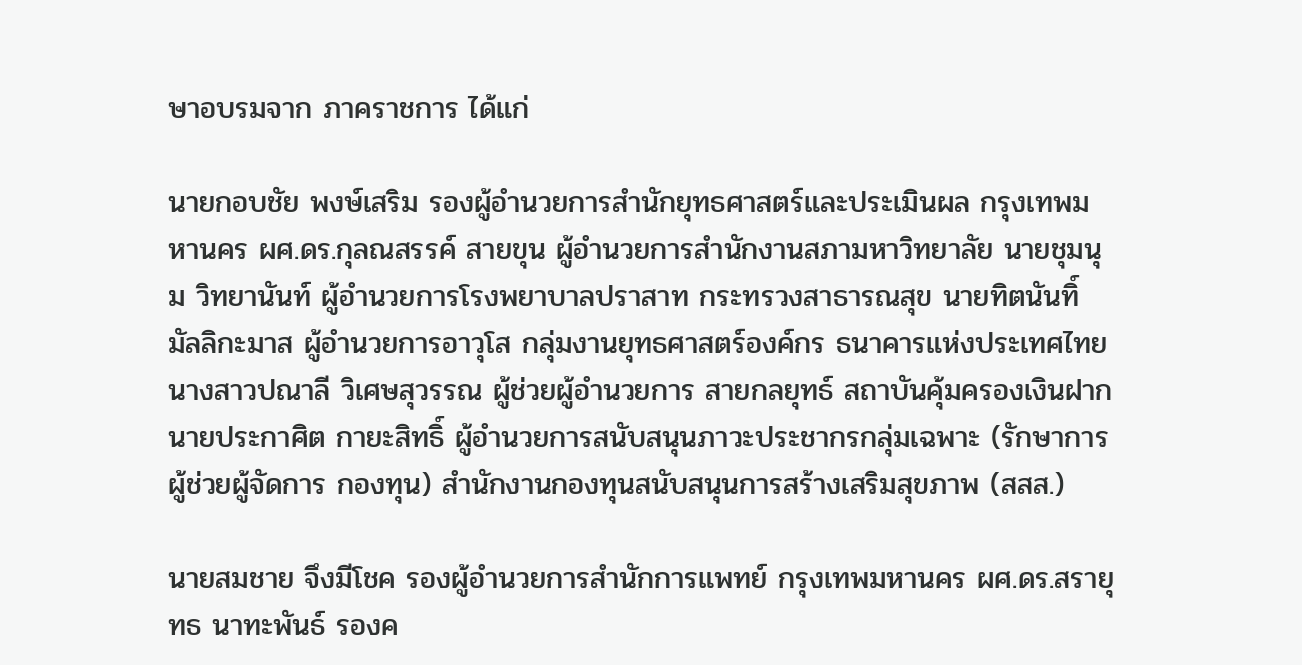ษาอบรมจาก ภาคราชการ ได้แก่

นายกอบชัย พงษ์เสริม รองผู้อำนวยการสำนักยุทธศาสตร์และประเมินผล กรุงเทพมหานคร ผศ.ดร.กุลณสรรค์ สายขุน ผู้อำนวยการสำนักงานสภามหาวิทยาลัย นายชุมนุม วิทยานันท์ ผู้อำนวยการโรงพยาบาลปราสาท กระทรวงสาธารณสุข นายทิตนันทิ์ มัลลิกะมาส ผู้อำนวยการอาวุโส กลุ่มงานยุทธศาสตร์องค์กร ธนาคารแห่งประเทศไทย นางสาวปณาลี วิเศษสุวรรณ ผู้ช่วยผู้อำนวยการ สายกลยุทธ์ สถาบันคุ้มครองเงินฝาก นายประกาศิต กายะสิทธิ์ ผู้อำนวยการสนับสนุนภาวะประชากรกลุ่มเฉพาะ (รักษาการผู้ช่วยผู้จัดการ กองทุน) สำนักงานกองทุนสนับสนุนการสร้างเสริมสุขภาพ (สสส.)

นายสมชาย จึงมีโชค รองผู้อำนวยการสำนักการแพทย์ กรุงเทพมหานคร ผศ.ดร.สรายุทธ นาทะพันธ์ รองค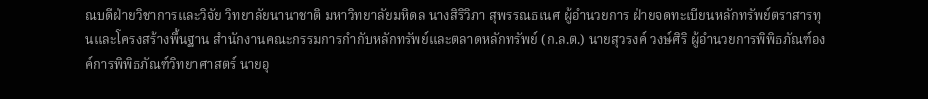ณบดีฝ่ายวิชาการและวิจัย วิทยาลัยนานาชาติ มหาวิทยาลัยมหิดล นางสิริวิภา สุพรรณธเนศ ผู้อำนวยการ ฝ่ายจดทะเบียนหลักทรัพย์ตราสารทุนและโครงสร้างพื้นฐาน สำนักงานคณะกรรมการกำกับหลักทรัพย์และตลาดหลักทรัพย์ (ก.ล.ต.) นายสุวรงค์ วงษ์ศิริ ผู้อำนวยการพิพิธภัณฑ์องค์การพิพิธภัณฑ์วิทยาศาสตร์ นายอุ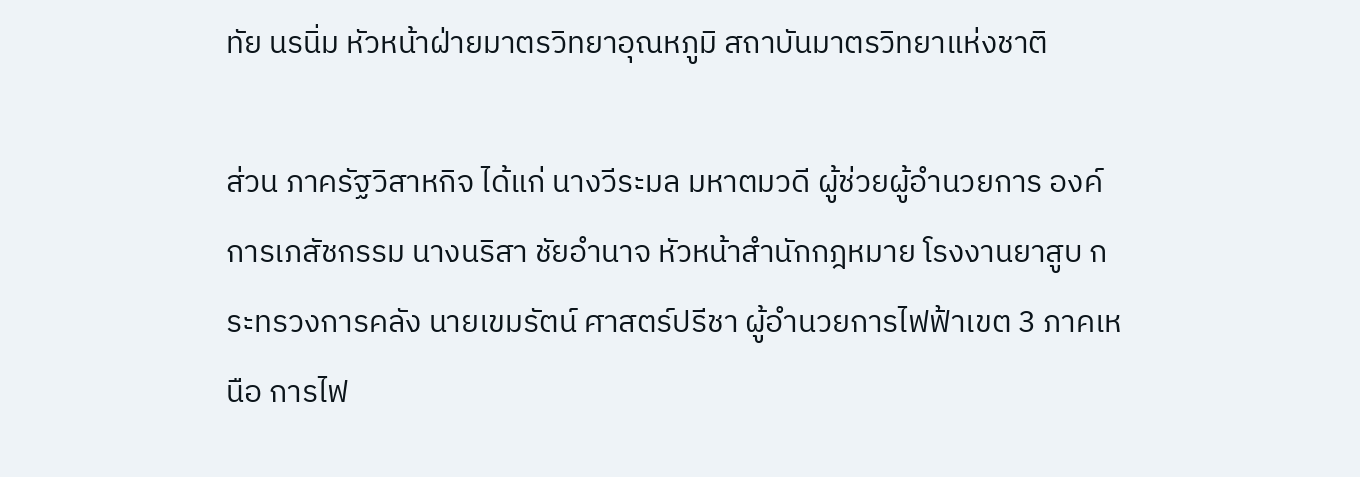ทัย นรนิ่ม หัวหน้าฝ่ายมาตรวิทยาอุณหภูมิ สถาบันมาตรวิทยาแห่งชาติ

ส่วน ภาครัฐวิสาหกิจ ได้แก่ นางวีระมล มหาตมวดี ผู้ช่วยผู้อำนวยการ องค์การเภสัชกรรม นางนริสา ชัยอำนาจ หัวหน้าสำนักกฎหมาย โรงงานยาสูบ กระทรวงการคลัง นายเขมรัตน์ ศาสตร์ปรีชา ผู้อำนวยการไฟฟ้าเขต 3 ภาคเหนือ การไฟ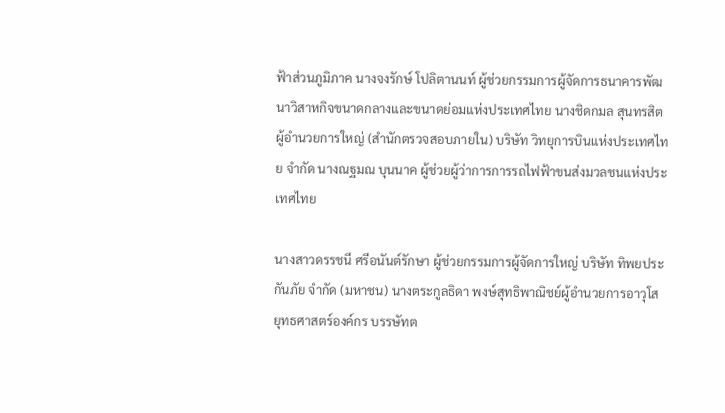ฟ้าส่วนภูมิภาค นางจงรักษ์ โปลิตานนท์ ผู้ช่วยกรรมการผู้จัดการธนาคารพัฒนาวิสาหกิจขนาดกลางและขนาดย่อมแห่งประเทศไทย นางชิดกมล สุนทรสิต ผู้อำนวยการใหญ่ (สำนักตรวจสอบภายใน) บริษัท วิทยุการบินแห่งประเทศไทย จำกัด นางณฐมณ บุนนาค ผู้ช่วยผู้ว่าการการรถไฟฟ้าขนส่งมวลชนแห่งประเทศไทย

นางสาวดรรชนี ศรีอนันต์รักษา ผู้ช่วยกรรมการผู้จัดการใหญ่ บริษัท ทิพยประกันภัย จำกัด (มหาชน) นางตระกูลธิดา พงษ์สุทธิพาณิชย์ผู้อำนวยการอาวุโส ยุทธศาสตร์องค์กร บรรษัทต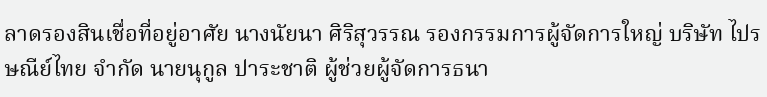ลาดรองสินเชื่อที่อยู่อาศัย นางนัยนา ศิริสุวรรณ รองกรรมการผู้จัดการใหญ่ บริษัท ไปรษณีย์ไทย จำกัด นายนุกูล ปาระชาติ ผู้ช่วยผู้จัดการธนา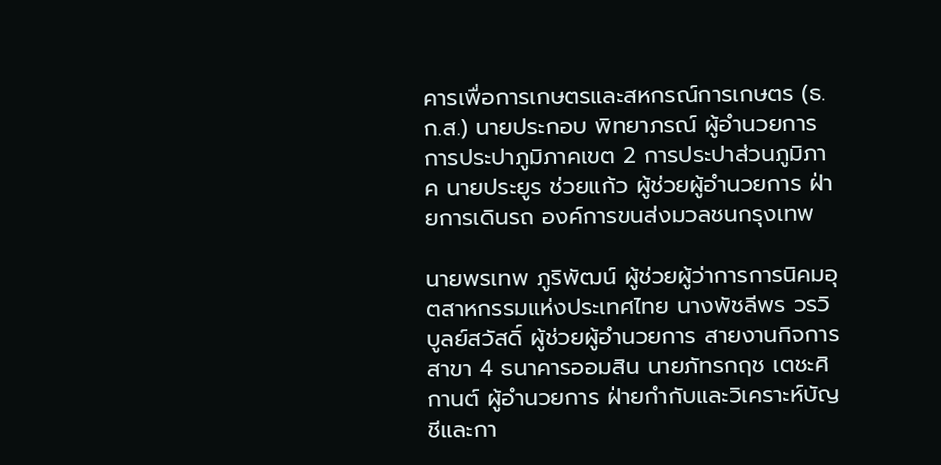คารเพื่อการเกษตรและสหกรณ์การเกษตร (ธ.ก.ส.) นายประกอบ พิทยาภรณ์ ผู้อำนวยการการประปาภูมิภาคเขต 2 การประปาส่วนภูมิภาค นายประยูร ช่วยแก้ว ผู้ช่วยผู้อำนวยการ ฝ่ายการเดินรถ องค์การขนส่งมวลชนกรุงเทพ

นายพรเทพ ภูริพัฒน์ ผู้ช่วยผู้ว่าการการนิคมอุตสาหกรรมแห่งประเทศไทย นางพัชลีพร วรวิบูลย์สวัสดิ์ ผู้ช่วยผู้อำนวยการ สายงานกิจการสาขา 4 ธนาคารออมสิน นายภัทรกฤช เตชะศิกานต์ ผู้อำนวยการ ฝ่ายกำกับและวิเคราะห์บัญชีและกา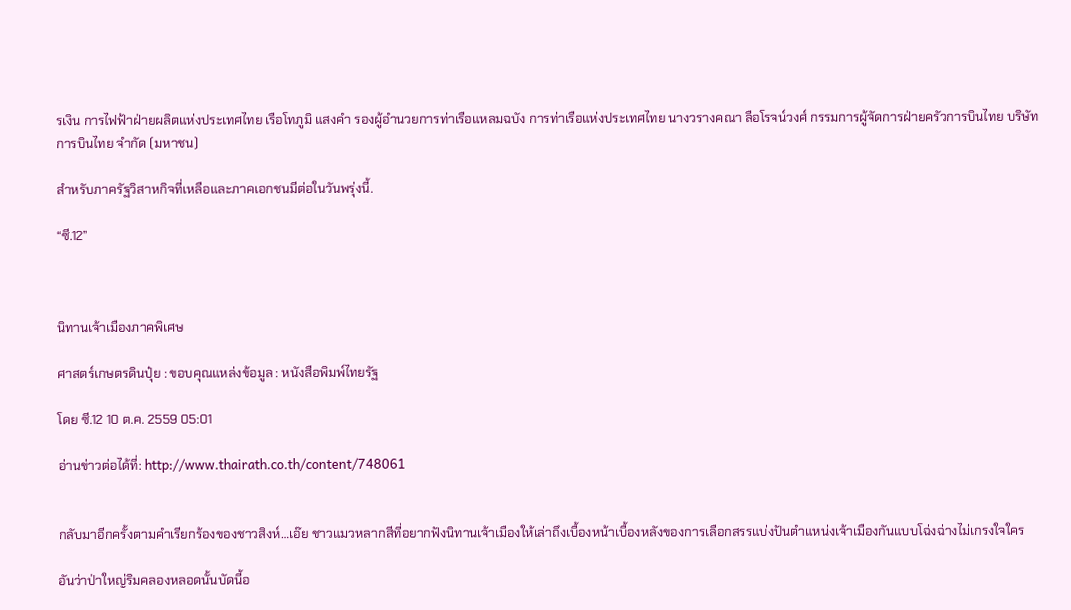รเงิน การไฟฟ้าฝ่ายผลิตแห่งประเทศไทย เรือโทภูมิ แสงคำ รองผู้อำนวยการท่าเรือแหลมฉบัง การท่าเรือแห่งประเทศไทย นางวรางคณา ลือโรจน์วงศ์ กรรมการผู้จัดการฝ่ายครัวการบินไทย บริษัท การบินไทย จำกัด (มหาชน)

สำหรับภาครัฐวิสาหกิจที่เหลือและภาคเอกชนมีต่อในวันพรุ่งนี้.

“ซี.12”



นิทานเจ้าเมืองภาคพิเศษ

ศาสตร์เกษตรดินปุ๋ย : ขอบคุณแหล่งข้อมูล : หนังสือพิมพ์ไทยรัฐ

โดย ซี.12 10 ต.ค. 2559 05:01

อ่านข่าวต่อได้ที่: http://www.thairath.co.th/content/748061


กลับมาอีกครั้งตามคำเรียกร้องของชาวสิงห์…เอ๊ย ชาวแมวหลากสีที่อยากฟังนิทานเจ้าเมืองให้เล่าถึงเบื้องหน้าเบื้องหลังของการเลือกสรรแบ่งปันตำแหน่งเจ้าเมืองกันแบบโฉ่งฉ่างไม่เกรงใจใคร

อันว่าป่าใหญ่ริมคลองหลอดนั้นบัดนี้อ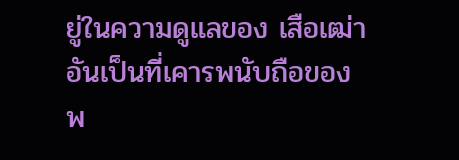ยู่ในความดูแลของ เสือเฒ่า อันเป็นที่เคารพนับถือของ พ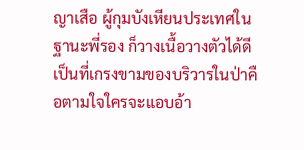ญาเสือ ผู้กุมบังเหียนประเทศในฐานะพี่รอง ก็วางเนื้อวางตัวได้ดีเป็นที่เกรงขามของบริวารในป่าคือตามใจใครจะแอบอ้า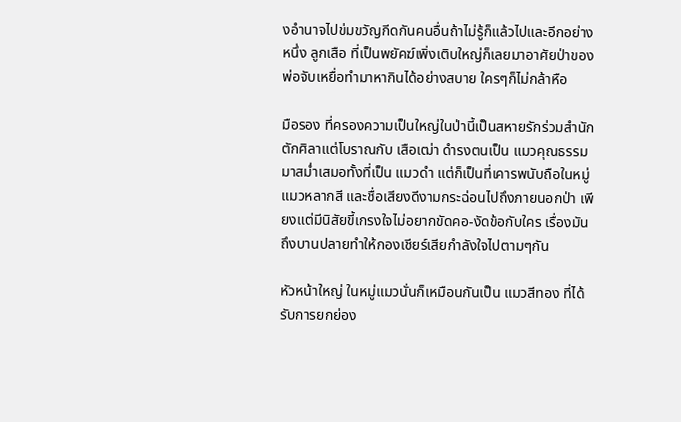งอำนาจไปข่มขวัญกีดกันคนอื่นถ้าไม่รู้ก็แล้วไปและอีกอย่างหนึ่ง ลูกเสือ ที่เป็นพยัคฆ์เพิ่งเติบใหญ่ก็เลยมาอาศัยป่าของพ่อจับเหยื่อทำมาหากินได้อย่างสบาย ใครๆก็ไม่กล้าหือ

มือรอง ที่ครองความเป็นใหญ่ในป่านี้เป็นสหายรักร่วมสำนักตักศิลาแต่โบราณกับ เสือเฒ่า ดำรงตนเป็น แมวคุณธรรม มาสม่ำเสมอทั้งที่เป็น แมวดำ แต่ก็เป็นที่เคารพนับถือในหมู่ แมวหลากสี และชื่อเสียงดีงามกระฉ่อนไปถึงภายนอกป่า เพียงแต่มีนิสัยขี้เกรงใจไม่อยากขัดคอ-งัดข้อกับใคร เรื่องมันถึงบานปลายทำให้กองเชียร์เสียกำลังใจไปตามๆกัน

หัวหน้าใหญ่ ในหมู่แมวนั่นก็เหมือนกันเป็น แมวสีทอง ที่ได้รับการยกย่อง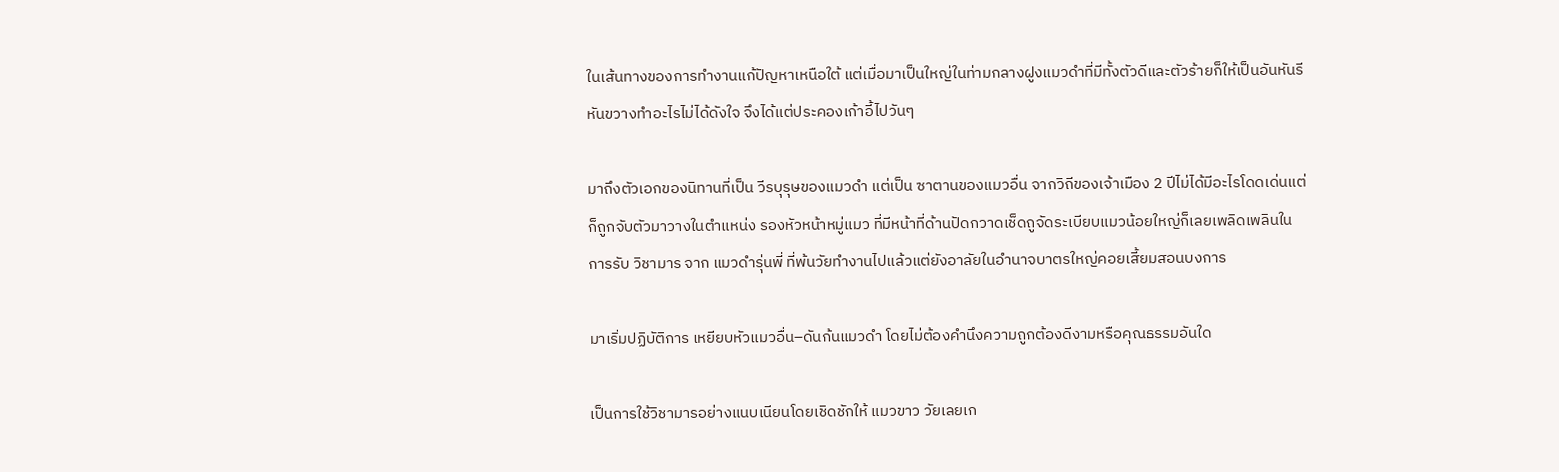ในเส้นทางของการทำงานแก้ปัญหาเหนือใต้ แต่เมื่อมาเป็นใหญ่ในท่ามกลางฝูงแมวดำที่มีทั้งตัวดีและตัวร้ายก็ให้เป็นอันหันรีหันขวางทำอะไรไม่ได้ดังใจ จึงได้แต่ประคองเก้าอี้ไปวันๆ

มาถึงตัวเอกของนิทานที่เป็น วีรบุรุษของแมวดำ แต่เป็น ซาตานของแมวอื่น จากวิถีของเจ้าเมือง 2 ปีไม่ได้มีอะไรโดดเด่นแต่ก็ถูกจับตัวมาวางในตำแหน่ง รองหัวหน้าหมู่แมว ที่มีหน้าที่ด้านปัดกวาดเช็ดถูจัดระเบียบแมวน้อยใหญ่ก็เลยเพลิดเพลินในการรับ วิชามาร จาก แมวดำรุ่นพี่ ที่พ้นวัยทำงานไปแล้วแต่ยังอาลัยในอำนาจบาตรใหญ่คอยเสี้ยมสอนบงการ

มาเริ่มปฏิบัติการ เหยียบหัวแมวอื่น–ดันก้นแมวดำ โดยไม่ต้องคำนึงความถูกต้องดีงามหรือคุณธรรมอันใด

เป็นการใช้วิชามารอย่างแนบเนียนโดยเชิดชักให้ แมวขาว วัยเลยเก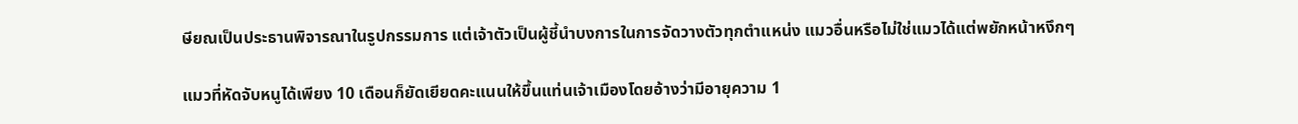ษียณเป็นประธานพิจารณาในรูปกรรมการ แต่เจ้าตัวเป็นผู้ชี้นำบงการในการจัดวางตัวทุกตำแหน่ง แมวอื่นหรือไม่ใช่แมวได้แต่พยักหน้าหงึกๆ

แมวที่หัดจับหนูได้เพียง 10 เดือนก็ยัดเยียดคะแนนให้ขึ้นแท่นเจ้าเมืองโดยอ้างว่ามีอายุความ 1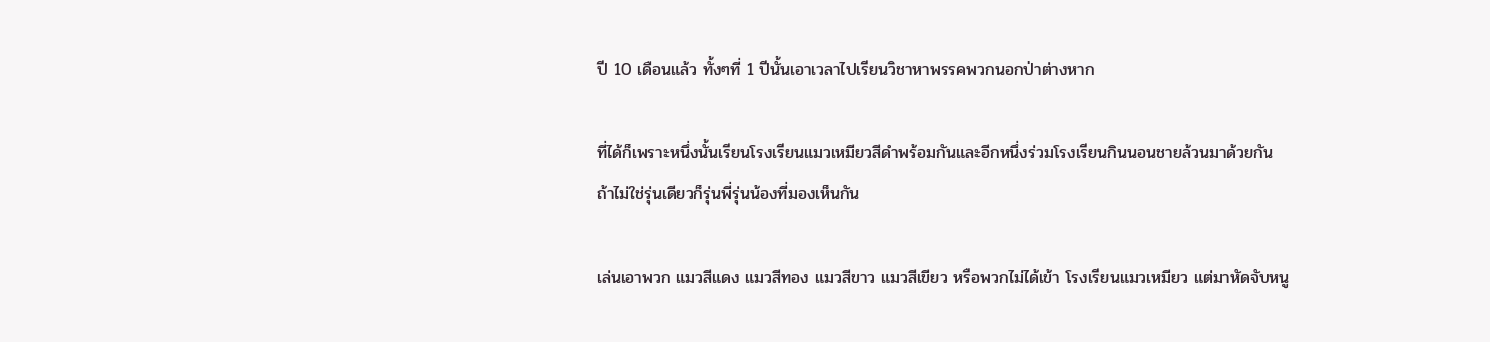ปี 10 เดือนแล้ว ทั้งๆที่ 1 ปีนั้นเอาเวลาไปเรียนวิชาหาพรรคพวกนอกป่าต่างหาก

ที่ได้ก็เพราะหนึ่งนั้นเรียนโรงเรียนแมวเหมียวสีดำพร้อมกันและอีกหนึ่งร่วมโรงเรียนกินนอนชายล้วนมาด้วยกัน ถ้าไม่ใช่รุ่นเดียวก็รุ่นพี่รุ่นน้องที่มองเห็นกัน

เล่นเอาพวก แมวสีแดง แมวสีทอง แมวสีขาว แมวสีเขียว หรือพวกไม่ได้เข้า โรงเรียนแมวเหมียว แต่มาหัดจับหนู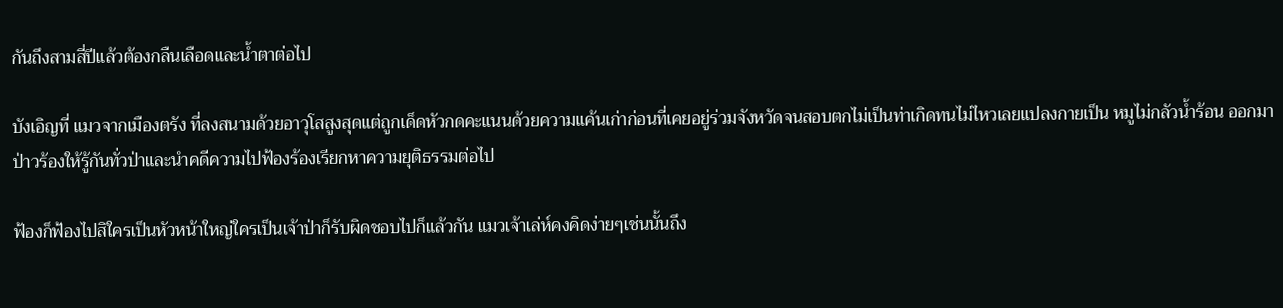กันถึงสามสี่ปีแล้วต้องกลืนเลือดและน้ำตาต่อไป

บังเอิญที่ แมวจากเมืองตรัง ที่ลงสนามด้วยอาวุโสสูงสุดแต่ถูกเด็ดหัวกดคะแนนด้วยความแค้นเก่าก่อนที่เคยอยู่ร่วมจังหวัดจนสอบตกไม่เป็นท่าเกิดทนไม่ไหวเลยแปลงกายเป็น หมูไม่กลัวน้ำร้อน ออกมาป่าวร้องให้รู้กันทั่วป่าและนำคดีความไปฟ้องร้องเรียกหาความยุติธรรมต่อไป

ฟ้องก็ฟ้องไปสิใครเป็นหัวหน้าใหญ่ใครเป็นเจ้าป่าก็รับผิดชอบไปก็แล้วกัน แมวเจ้าเล่ห์คงคิดง่ายๆเช่นนั้นถึง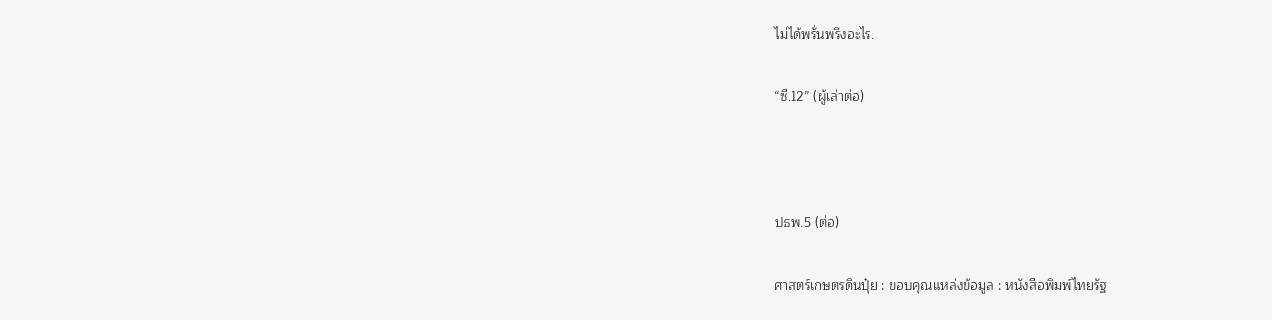ไม่ได้พรั่นพรึงอะไร.

“ซี.12” (ผู้เล่าต่อ)



ปธพ.5 (ต่อ)

ศาสตร์เกษตรดินปุ๋ย : ขอบคุณแหล่งข้อมูล : หนังสือพิมพ์ไทยรัฐ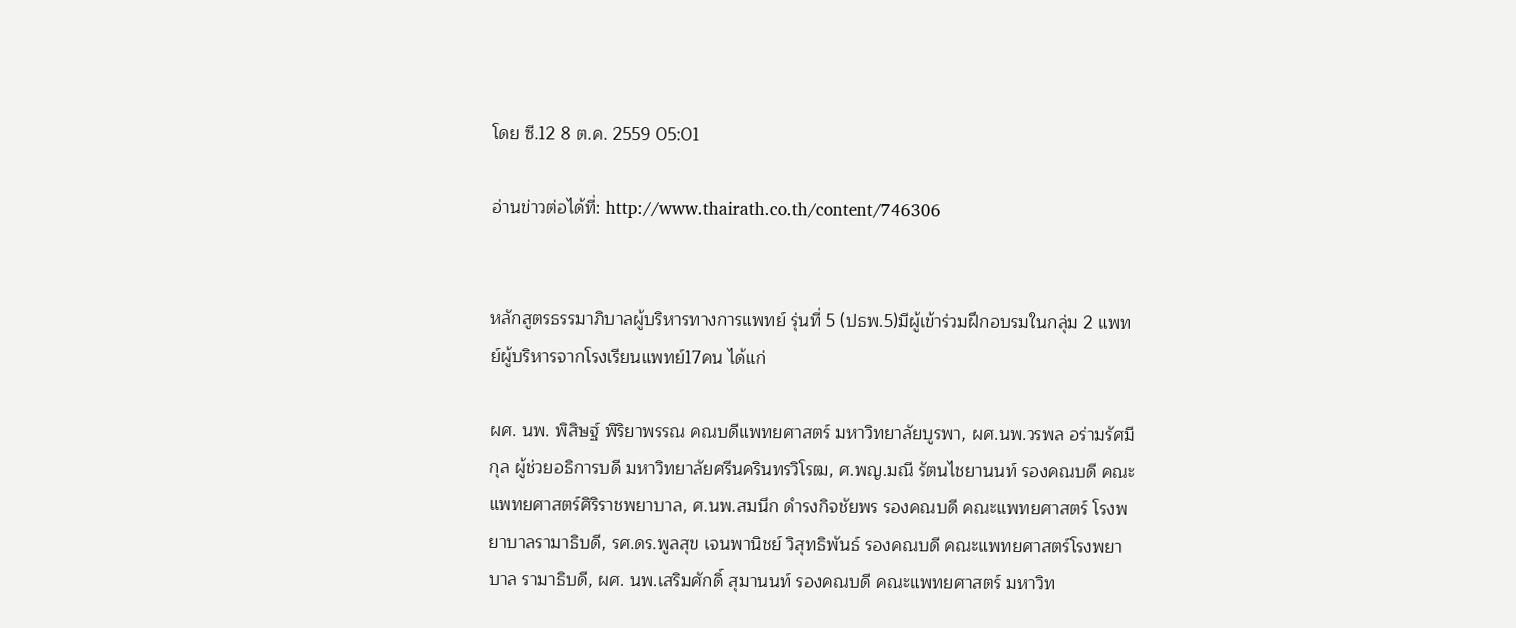โดย ซี.12 8 ต.ค. 2559 05:01

อ่านข่าวต่อได้ที่: http://www.thairath.co.th/content/746306


หลักสูตรธรรมาภิบาลผู้บริหารทางการแพทย์ รุ่นที่ 5 (ปธพ.5)มีผู้เข้าร่วมฝึกอบรมในกลุ่ม 2 แพทย์ผู้บริหารจากโรงเรียนแพทย์17คน ได้แก่

ผศ. นพ. พิสิษฐ์ พิริยาพรรณ คณบดีแพทยศาสตร์ มหาวิทยาลัยบูรพา, ผศ.นพ.วรพล อร่ามรัศมีกุล ผู้ช่วยอธิการบดี มหาวิทยาลัยศรีนครินทรวิโรฒ, ศ.พญ.มณี รัตนไชยานนท์ รองคณบดี คณะแพทยศาสตร์ศิริราชพยาบาล, ศ.นพ.สมนึก ดำรงกิจชัยพร รองคณบดี คณะแพทยศาสตร์ โรงพยาบาลรามาธิบดี, รศ.ดร.พูลสุข เจนพานิชย์ วิสุทธิพันธ์ รองคณบดี คณะแพทยศาสตร์โรงพยาบาล รามาธิบดี, ผศ. นพ.เสริมศักดิ์ สุมานนท์ รองคณบดี คณะแพทยศาสตร์ มหาวิท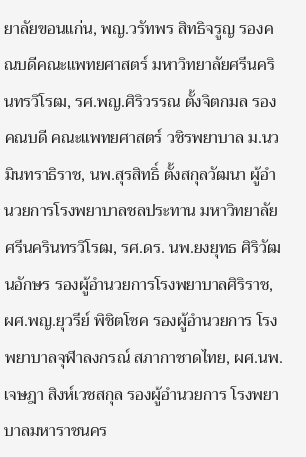ยาลัยขอนแก่น, พญ.วรัทพร สิทธิจรูญ รองคณบดีคณะแพทยศาสตร์ มหาวิทยาลัยศรีนครินทรวิโรฒ, รศ.พญ.ศิริวรรณ ตั้งจิตกมล รองคณบดี คณะแพทยศาสตร์ วชิรพยาบาล ม.นวมินทราธิราช, นพ.สุรสิทธิ์ ตั้งสกุลวัฒนา ผู้อำนวยการโรงพยาบาลชลประทาน มหาวิทยาลัยศรีนครินทรวิโรฒ, รศ.ดร. นพ.ยงยุทธ ศิริวัฒนอักษร รองผู้อำนวยการโรงพยาบาลศิริราช, ผศ.พญ.ยุวรีย์ พิชิตโชค รองผู้อำนวยการ โรงพยาบาลจุฬาลงกรณ์ สภากาชาดไทย, ผศ.นพ. เจษฎา สิงห์เวชสกุล รองผู้อำนวยการ โรงพยาบาลมหาราชนคร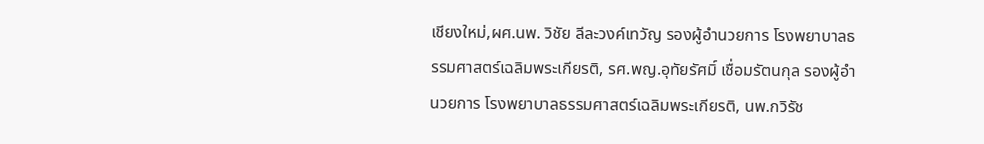เชียงใหม่,ผศ.นพ. วิชัย ลีละวงค์เทวัญ รองผู้อำนวยการ โรงพยาบาลธรรมศาสตร์เฉลิมพระเกียรติ, รศ.พญ.อุทัยรัศมิ์ เชื่อมรัตนกุล รองผู้อำนวยการ โรงพยาบาลธรรมศาสตร์เฉลิมพระเกียรติ, นพ.กวิรัช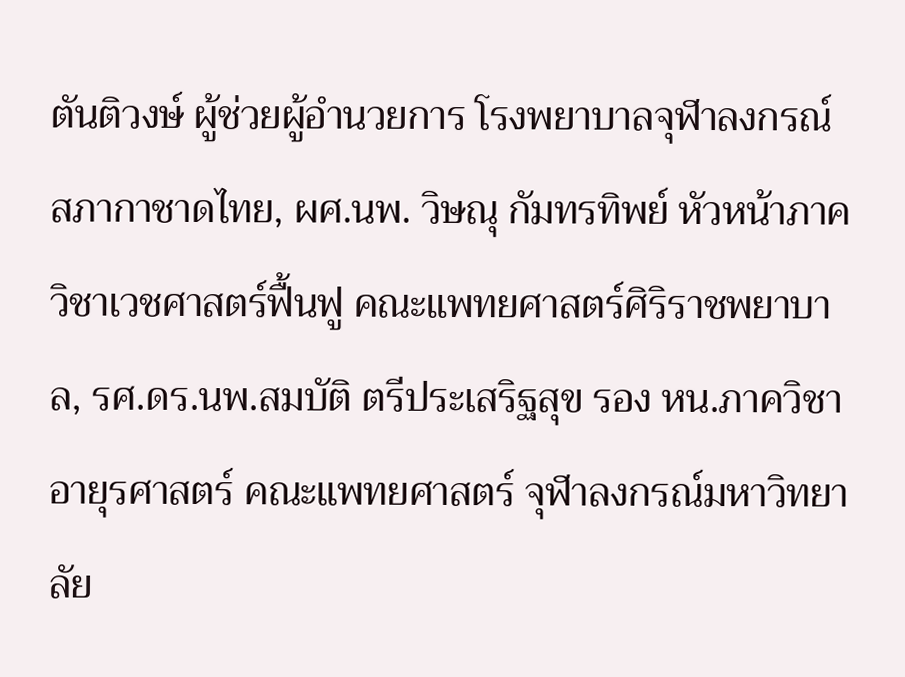ตันติวงษ์ ผู้ช่วยผู้อำนวยการ โรงพยาบาลจุฬาลงกรณ์ สภากาชาดไทย, ผศ.นพ. วิษณุ กัมทรทิพย์ หัวหน้าภาควิชาเวชศาสตร์ฟื้นฟู คณะแพทยศาสตร์ศิริราชพยาบาล, รศ.ดร.นพ.สมบัติ ตรีประเสริฐสุข รอง หน.ภาควิชาอายุรศาสตร์ คณะแพทยศาสตร์ จุฬาลงกรณ์มหาวิทยาลัย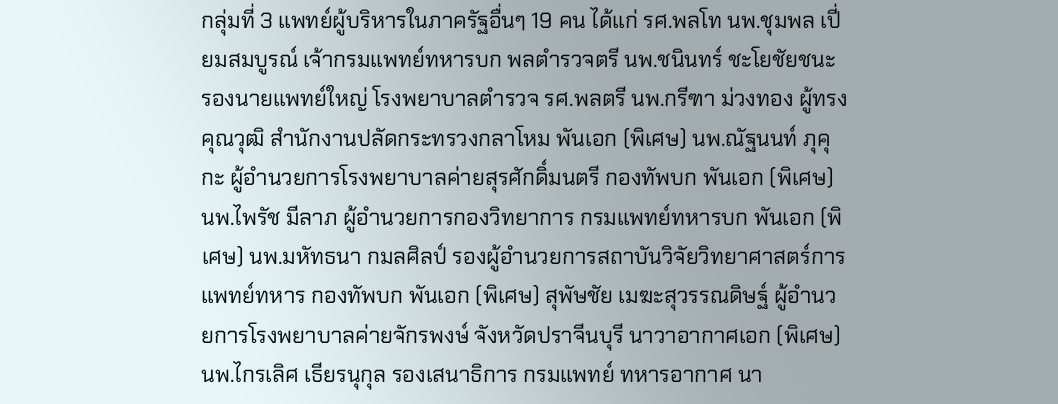กลุ่มที่ 3 แพทย์ผู้บริหารในภาครัฐอื่นๆ 19 คน ได้แก่ รศ.พลโท นพ.ชุมพล เปี่ยมสมบูรณ์ เจ้ากรมแพทย์ทหารบก พลตำรวจตรี นพ.ชนินทร์ ชะโยชัยชนะ รองนายแพทย์ใหญ่ โรงพยาบาลตำรวจ รศ.พลตรี นพ.กรีฑา ม่วงทอง ผู้ทรงคุณวุฒิ สำนักงานปลัดกระทรวงกลาโหม พันเอก (พิเศษ) นพ.ณัฐนนท์ ภุคุกะ ผู้อำนวยการโรงพยาบาลค่ายสุรศักดิ์มนตรี กองทัพบก พันเอก (พิเศษ) นพ.ไพรัช มีลาภ ผู้อำนวยการกองวิทยาการ กรมแพทย์ทหารบก พันเอก (พิเศษ) นพ.มหัทธนา กมลศิลป์ รองผู้อำนวยการสถาบันวิจัยวิทยาศาสตร์การแพทย์ทหาร กองทัพบก พันเอก (พิเศษ) สุพัษชัย เมฆะสุวรรณดิษฐ์ ผู้อำนวยการโรงพยาบาลค่ายจักรพงษ์ จังหวัดปราจีนบุรี นาวาอากาศเอก (พิเศษ) นพ.ไกรเลิศ เธียรนุกุล รองเสนาธิการ กรมแพทย์ ทหารอากาศ นา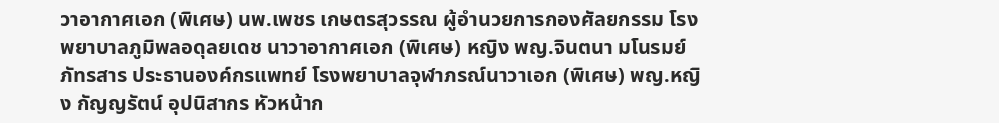วาอากาศเอก (พิเศษ) นพ.เพชร เกษตรสุวรรณ ผู้อำนวยการกองศัลยกรรม โรงพยาบาลภูมิพลอดุลยเดช นาวาอากาศเอก (พิเศษ) หญิง พญ.จินตนา มโนรมย์ภัทรสาร ประธานองค์กรแพทย์ โรงพยาบาลจุฬาภรณ์นาวาเอก (พิเศษ) พญ.หญิง กัญญรัตน์ อุปนิสากร หัวหน้าก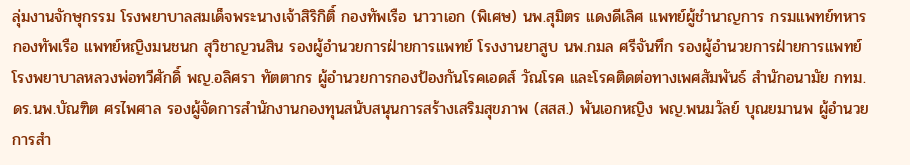ลุ่มงานจักษุกรรม โรงพยาบาลสมเด็จพระนางเจ้าสิริกิติ์ กองทัพเรือ นาวาเอก (พิเศษ) นพ.สุมิตร แดงดีเลิศ แพทย์ผู้ชำนาญการ กรมแพทย์ทหาร กองทัพเรือ แพทย์หญิงมนชนก สุวิชาญวนสิน รองผู้อำนวยการฝ่ายการแพทย์ โรงงานยาสูบ นพ.กมล ศรีจันทึก รองผู้อำนวยการฝ่ายการแพทย์ โรงพยาบาลหลวงพ่อทวีศักดิ์ พญ.อลิศรา ทัตตากร ผู้อำนวยการกองป้องกันโรคเอดส์ วัณโรค และโรคติดต่อทางเพศสัมพันธ์ สำนักอนามัย กทม. ดร.นพ.บัณฑิต ศรไพศาล รองผู้จัดการสำนักงานกองทุนสนับสนุนการสร้างเสริมสุขภาพ (สสส.) พันเอกหญิง พญ.พนมวัลย์ บุณยมานพ ผู้อำนวยการสำ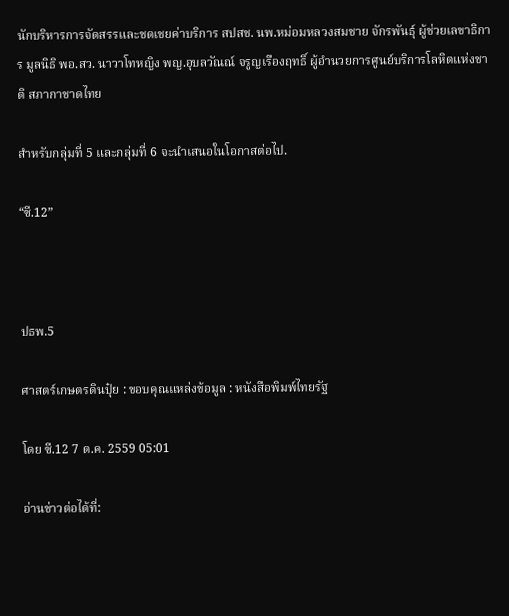นักบริหารการจัดสรรและชดเชยค่าบริการ สปสช. นพ.หม่อมหลวงสมชาย จักรพันธุ์ ผู้ช่วยเลขาธิการ มูลนิธิ พอ.สว. นาวาโทหญิง พญ.อุบลวัณณ์ จรูญเรืองฤทธิ์ ผู้อำนวยการศูนย์บริการโลหิตแห่งชาติ สภากาชาดไทย

สำหรับกลุ่มที่ 5 และกลุ่มที่ 6 จะนำเสนอในโอกาสต่อไป.

“ซี.12”



ปธพ.5

ศาสตร์เกษตรดินปุ๋ย : ขอบคุณแหล่งข้อมูล : หนังสือพิมพ์ไทยรัฐ

โดย ซี.12 7 ต.ค. 2559 05:01

อ่านข่าวต่อได้ที่: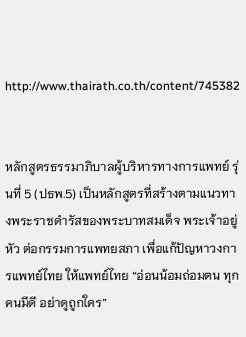http://www.thairath.co.th/content/745382


หลักสูตรธรรมาภิบาลผู้บริหารทางการแพทย์ รุ่นที่ 5 (ปธพ.5) เป็นหลักสูตรที่สร้างตามแนวทางพระราชดำรัสของพระบาทสมเด็จ พระเจ้าอยู่หัว ต่อกรรมการแพทยสภา เพื่อแก้ปัญหาวงการแพทย์ไทย ให้แพทย์ไทย “อ่อนน้อมถ่อมตน ทุกคนมีดี อย่าดูถูกใคร”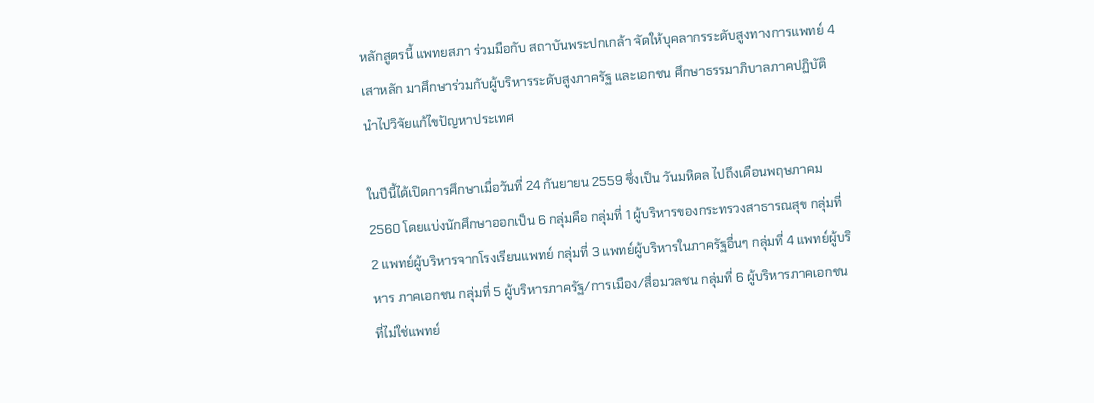หลักสูตรนี้ แพทยสภา ร่วมมือกับ สถาบันพระปกเกล้า จัดให้บุคลากรระดับสูงทางการแพทย์ 4 เสาหลัก มาศึกษาร่วมกับผู้บริหารระดับสูงภาครัฐ และเอกชน ศึกษาธรรมาภิบาลภาคปฏิบัติ นำไปวิจัยแก้ไขปัญหาประเทศ

ในปีนี้ได้เปิดการศึกษาเมื่อวันที่ 24 กันยายน 2559 ซึ่งเป็น วันมหิดล ไปถึงเดือนพฤษภาคม 2560 โดยแบ่งนักศึกษาออกเป็น 6 กลุ่มคือ กลุ่มที่ 1 ผู้บริหารของกระทรวงสาธารณสุข กลุ่มที่ 2 แพทย์ผู้บริหารจากโรงเรียนแพทย์ กลุ่มที่ 3 แพทย์ผู้บริหารในภาครัฐอื่นๆ กลุ่มที่ 4 แพทย์ผู้บริหาร ภาคเอกชน กลุ่มที่ 5 ผู้บริหารภาครัฐ/การเมือง/สื่อมวลชน กลุ่มที่ 6 ผู้บริหารภาคเอกชนที่ไม่ใช่แพทย์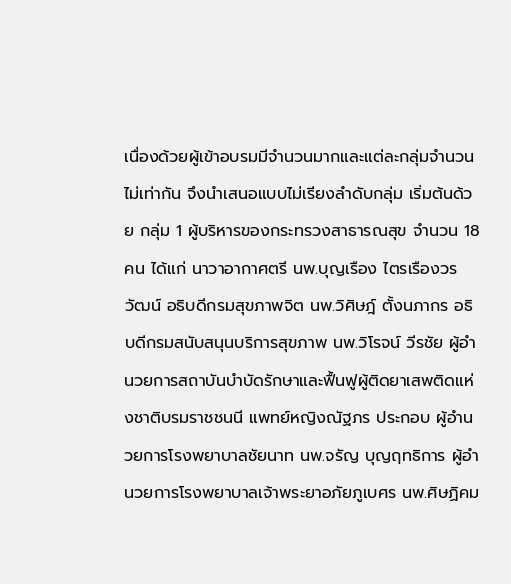เนื่องด้วยผู้เข้าอบรมมีจำนวนมากและแต่ละกลุ่มจำนวนไม่เท่ากัน จึงนำเสนอแบบไม่เรียงลำดับกลุ่ม เริ่มต้นด้วย กลุ่ม 1 ผู้บริหารของกระทรวงสาธารณสุข จำนวน 18 คน ได้แก่ นาวาอากาศตรี นพ.บุญเรือง ไตรเรืองวรวัฒน์ อธิบดีกรมสุขภาพจิต นพ.วิศิษฎ์ ตั้งนภากร อธิบดีกรมสนับสนุนบริการสุขภาพ นพ.วิโรจน์ วีรชัย ผู้อำนวยการสถาบันบำบัดรักษาและฟื้นฟูผู้ติดยาเสพติดแห่งชาติบรมราชชนนี แพทย์หญิงณัฐภร ประกอบ ผู้อำนวยการโรงพยาบาลชัยนาท นพ.จรัญ บุญฤทธิการ ผู้อำนวยการโรงพยาบาลเจ้าพระยาอภัยภูเบศร นพ.ศิษฏิคม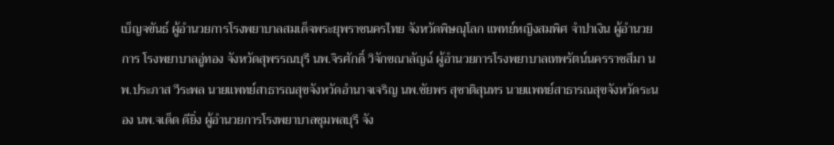เบ็ญจขันธ์ ผู้อำนวยการโรงพยาบาลสมเด็จพระยุพราชนครไทย จังหวัดพิษณุโลก แพทย์หญิงสมพิศ จำปาเงิน ผู้อำนวยการ โรงพยาบาลอู่ทอง จังหวัดสุพรรณบุรี นพ.จิรศักดิ์ วิจักขณาลัญฉ์ ผู้อำนวยการโรงพยาบาลเทพรัตน์นครราชสีมา นพ.ประภาส วีระพล นายแพทย์สาธารณสุขจังหวัดอำนาจเจริญ นพ.ชัยพร สุชาติสุนทร นายแพทย์สาธารณสุขจังหวัดระนอง นพ.จเด็ด ดียิ่ง ผู้อำนวยการโรงพยาบาลชุมพลบุรี จัง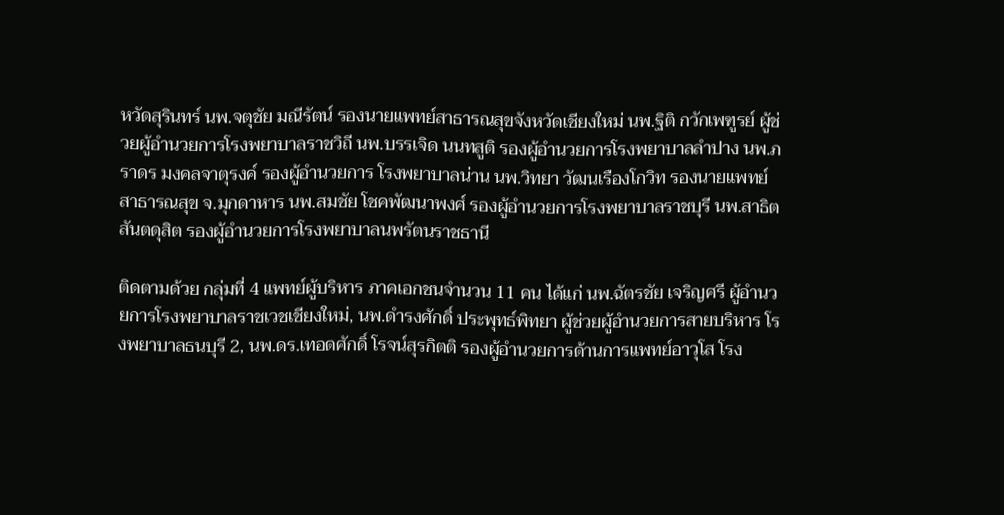หวัดสุรินทร์ นพ.จตุชัย มณีรัตน์ รองนายแพทย์สาธารณสุขจังหวัดเชียงใหม่ นพ.ฐิติ กวักเพฑูรย์ ผู้ช่วยผู้อำนวยการโรงพยาบาลราชวิถี นพ.บรรเจิด นนทสูติ รองผู้อำนวยการโรงพยาบาลลำปาง นพ.ภราดร มงคลจาตุรงค์ รองผู้อำนวยการ โรงพยาบาลน่าน นพ.วิทยา วัฒนเรืองโกวิท รองนายแพทย์สาธารณสุข จ.มุกดาหาร นพ.สมชัย โชคพัฒนาพงศ์ รองผู้อำนวยการโรงพยาบาลราชบุรี นพ.สาธิต สันตดุสิต รองผู้อำนวยการโรงพยาบาลนพรัตนราชธานี

ติดตามด้วย กลุ่มที่ 4 แพทย์ผู้บริหาร ภาคเอกชนจำนวน 11 คน ได้แก่ นพ.ฉัตรชัย เจริญศรี ผู้อำนวยการโรงพยาบาลราชเวชเชียงใหม่, นพ.ดำรงศักดิ์ ประพุทธ์พิทยา ผู้ช่วยผู้อำนวยการสายบริหาร โรงพยาบาลธนบุรี 2, นพ.ดร.เทอดศักดิ์ โรจน์สุรกิตติ รองผู้อำนวยการด้านการแพทย์อาวุโส โรง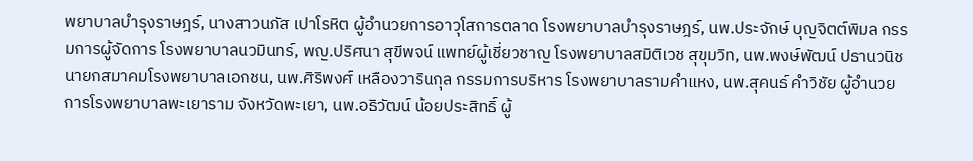พยาบาลบำรุงราษฎร์, นางสาวนภัส เปาโรหิต ผู้อำนวยการอาวุโสการตลาด โรงพยาบาลบำรุงราษฎร์, นพ.ประจักษ์ บุญจิตต์พิมล กรรมการผู้จัดการ โรงพยาบาลนวมินทร์, พญ.ปริศนา สุขีพจน์ แพทย์ผู้เชี่ยวชาญ โรงพยาบาลสมิติเวช สุขุมวิท, นพ.พงษ์พัฒน์ ปธานวนิช นายกสมาคมโรงพยาบาลเอกชน, นพ.ศิริพงศ์ เหลืองวารินกุล กรรมการบริหาร โรงพยาบาลรามคำแหง, นพ.สุคนธ์ คำวิชัย ผู้อำนวยการโรงพยาบาลพะเยาราม จังหวัดพะเยา, นพ.อธิวัฒน์ น้อยประสิทธิ์ ผู้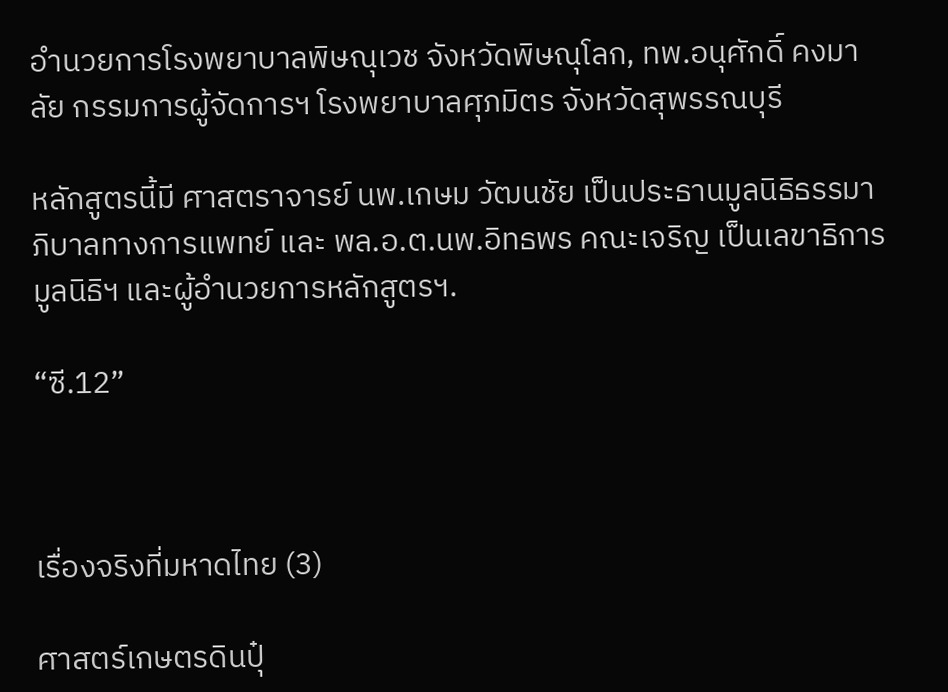อำนวยการโรงพยาบาลพิษณุเวช จังหวัดพิษณุโลก, ทพ.อนุศักดิ์ คงมาลัย กรรมการผู้จัดการฯ โรงพยาบาลศุภมิตร จังหวัดสุพรรณบุรี

หลักสูตรนี้มี ศาสตราจารย์ นพ.เกษม วัฒนชัย เป็นประธานมูลนิธิธรรมาภิบาลทางการแพทย์ และ พล.อ.ต.นพ.อิทธพร คณะเจริญ เป็นเลขาธิการมูลนิธิฯ และผู้อำนวยการหลักสูตรฯ.

“ซี.12”



เรื่องจริงที่มหาดไทย (3)

ศาสตร์เกษตรดินปุ๋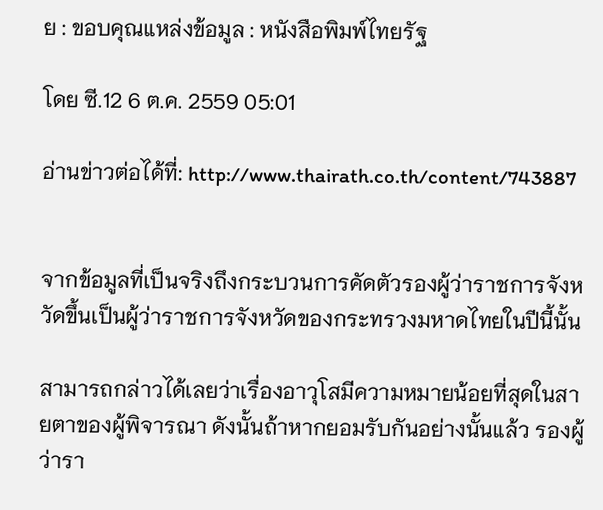ย : ขอบคุณแหล่งข้อมูล : หนังสือพิมพ์ไทยรัฐ

โดย ซี.12 6 ต.ค. 2559 05:01

อ่านข่าวต่อได้ที่: http://www.thairath.co.th/content/743887


จากข้อมูลที่เป็นจริงถึงกระบวนการคัดตัวรองผู้ว่าราชการจังหวัดขึ้นเป็นผู้ว่าราชการจังหวัดของกระทรวงมหาดไทยในปีนี้นั้น

สามารถกล่าวได้เลยว่าเรื่องอาวุโสมีความหมายน้อยที่สุดในสายตาของผู้พิจารณา ดังนั้นถ้าหากยอมรับกันอย่างนั้นแล้ว รองผู้ว่ารา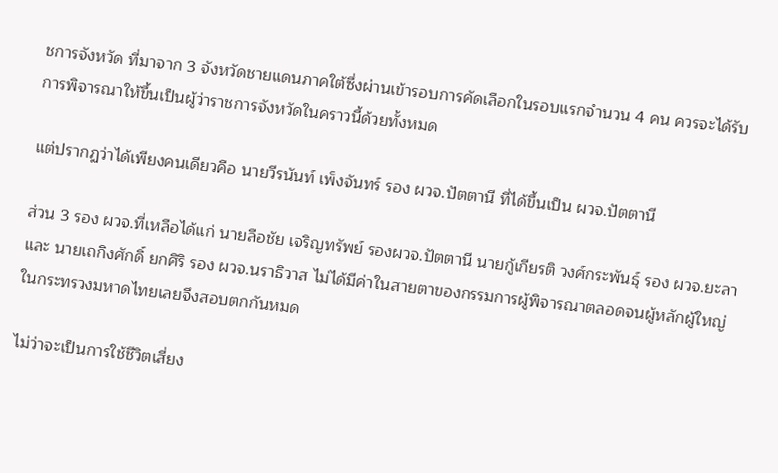ชการจังหวัด ที่มาจาก 3 จังหวัดชายแดนภาคใต้ซึ่งผ่านเข้ารอบการคัดเลือกในรอบแรกจำนวน 4 คน ควรจะได้รับการพิจารณาให้ขึ้นเป็นผู้ว่าราชการจังหวัดในคราวนี้ด้วยทั้งหมด

แต่ปรากฏว่าได้เพียงคนเดียวคือ นายวีรนันท์ เพ็งจันทร์ รอง ผวจ.ปัตตานี ที่ได้ขึ้นเป็น ผวจ.ปัตตานี

ส่วน 3 รอง ผวจ.ที่เหลือได้แก่ นายลือชัย เจริญทรัพย์ รองผวจ.ปัตตานี นายกู้เกียรติ วงศ์กระพันธุ์ รอง ผวจ.ยะลา และ นายเถกิงศักดิ์ ยกศิริ รอง ผวจ.นราธิวาส ไม่ได้มีค่าในสายตาของกรรมการผู้พิจารณาตลอดจนผู้หลักผู้ใหญ่ในกระทรวงมหาดไทยเลยจึงสอบตกกันหมด

ไม่ว่าจะเป็นการใช้ชีวิตเสี่ยง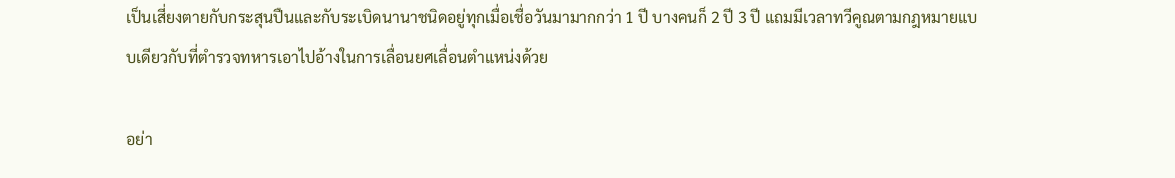เป็นเสี่ยงตายกับกระสุนปืนและกับระเบิดนานาชนิดอยู่ทุกเมื่อเชื่อวันมามากกว่า 1 ปี บางคนก็ 2 ปี 3 ปี แถมมีเวลาทวีคูณตามกฎหมายแบบเดียวกับที่ตำรวจทหารเอาไปอ้างในการเลื่อนยศเลื่อนตำแหน่งด้วย

อย่า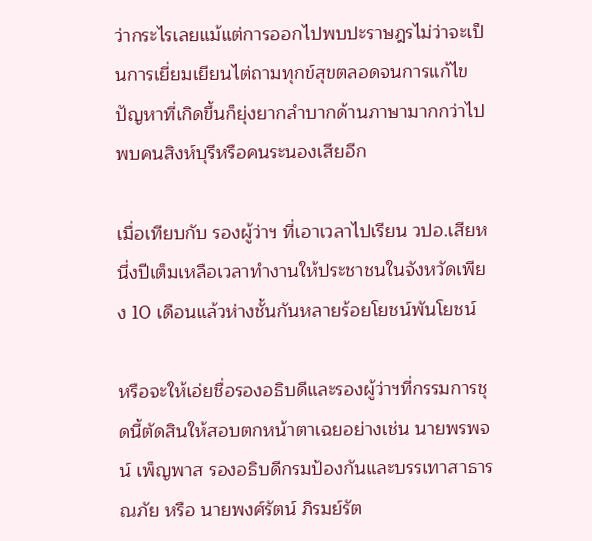ว่ากระไรเลยแม้แต่การออกไปพบปะราษฎรไม่ว่าจะเป็นการเยี่ยมเยียนไต่ถามทุกข์สุขตลอดจนการแก้ไขปัญหาที่เกิดขึ้นก็ยุ่งยากลำบากด้านภาษามากกว่าไปพบคนสิงห์บุรีหรือคนระนองเสียอีก

เมื่อเทียบกับ รองผู้ว่าฯ ที่เอาเวลาไปเรียน วปอ.เสียหนึ่งปีเต็มเหลือเวลาทำงานให้ประชาชนในจังหวัดเพียง 10 เดือนแล้วห่างชั้นกันหลายร้อยโยชน์พันโยชน์

หรือจะให้เอ่ยชื่อรองอธิบดีและรองผู้ว่าฯที่กรรมการชุดนี้ตัดสินให้สอบตกหน้าตาเฉยอย่างเช่น นายพรพจน์ เพ็ญพาส รองอธิบดีกรมป้องกันและบรรเทาสาธารณภัย หรือ นายพงศ์รัตน์ ภิรมย์รัต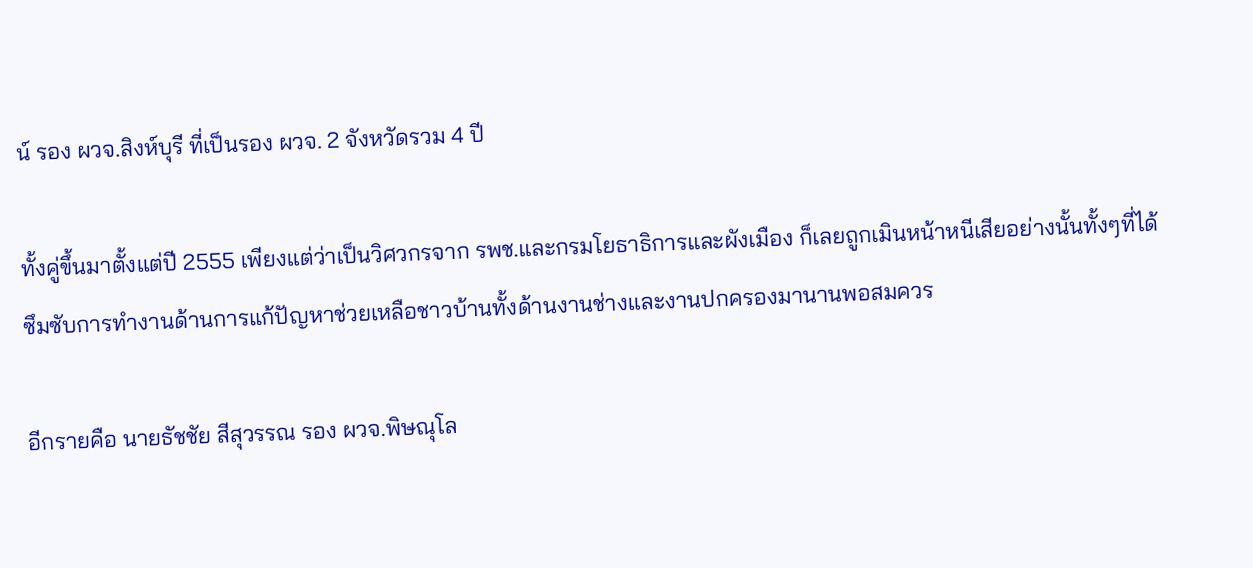น์ รอง ผวจ.สิงห์บุรี ที่เป็นรอง ผวจ. 2 จังหวัดรวม 4 ปี

ทั้งคู่ขึ้นมาตั้งแต่ปี 2555 เพียงแต่ว่าเป็นวิศวกรจาก รพช.และกรมโยธาธิการและผังเมือง ก็เลยถูกเมินหน้าหนีเสียอย่างนั้นทั้งๆที่ได้ซึมซับการทำงานด้านการแก้ปัญหาช่วยเหลือชาวบ้านทั้งด้านงานช่างและงานปกครองมานานพอสมควร

อีกรายคือ นายธัชชัย สีสุวรรณ รอง ผวจ.พิษณุโล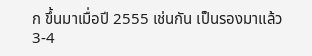ก ขึ้นมาเมื่อปี 2555 เช่นกัน เป็นรองมาแล้ว 3-4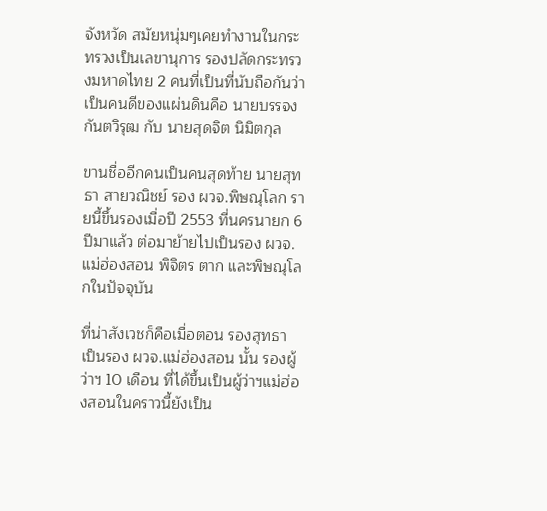จังหวัด สมัยหนุ่มๆเคยทำงานในกระทรวงเป็นเลขานุการ รองปลัดกระทรวงมหาดไทย 2 คนที่เป็นที่นับถือกันว่าเป็นคนดีของแผ่นดินคือ นายบรรจง กันตวิรุฒ กับ นายสุดจิต นิมิตกุล

ขานชื่ออีกคนเป็นคนสุดท้าย นายสุทธา สายวณิชย์ รอง ผวจ.พิษณุโลก รายนี้ขึ้นรองเมื่อปี 2553 ที่นครนายก 6 ปีมาแล้ว ต่อมาย้ายไปเป็นรอง ผวจ.แม่ฮ่องสอน พิจิตร ตาก และพิษณุโลกในปัจจุบัน

ที่น่าสังเวชก็คือเมื่อตอน รองสุทธา เป็นรอง ผวจ.แม่ฮ่องสอน นั้น รองผู้ว่าฯ 10 เดือน ที่ได้ขึ้นเป็นผู้ว่าฯแม่ฮ่องสอนในคราวนี้ยังเป็น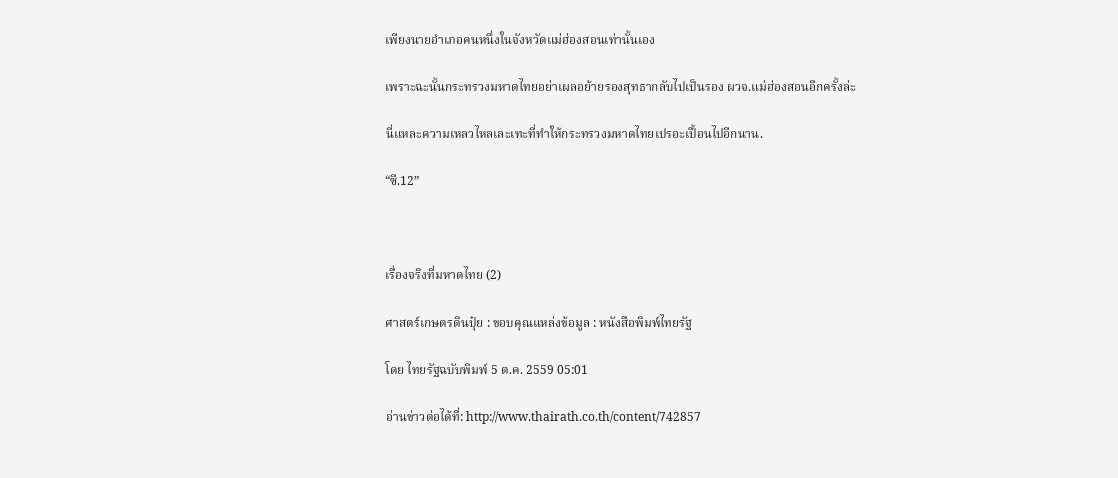เพียงนายอำเภอคนหนึ่งในจังหวัดแม่ฮ่องสอนเท่านั้นเอง

เพราะฉะนั้นกระทรวงมหาดไทยอย่าเผลอย้ายรองสุทธากลับไปเป็นรอง ผวจ.แม่ฮ่องสอนอีกครั้งล่ะ

นี่แหละความเหลวไหลเละเทะที่ทำให้กระทรวงมหาดไทยเปรอะเปื้อนไปอีกนาน.

“ซี.12”



เรื่องจริงที่มหาดไทย (2)

ศาสตร์เกษตรดินปุ๋ย : ขอบคุณแหล่งข้อมูล : หนังสือพิมพ์ไทยรัฐ

โดย ไทยรัฐฉบับพิมพ์ 5 ต.ค. 2559 05:01

อ่านข่าวต่อได้ที่: http://www.thairath.co.th/content/742857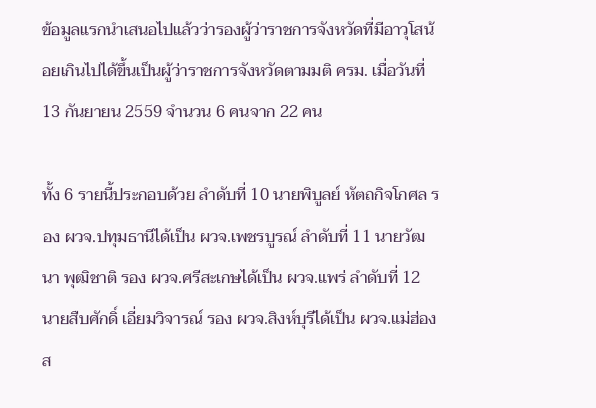ข้อมูลแรกนำเสนอไปแล้วว่ารองผู้ว่าราชการจังหวัดที่มีอาวุโสน้อยเกินไปได้ขึ้นเป็นผู้ว่าราชการจังหวัดตามมติ ครม. เมื่อวันที่ 13 กันยายน 2559 จำนวน 6 คนจาก 22 คน

ทั้ง 6 รายนี้ประกอบด้วย ลำดับที่ 10 นายพิบูลย์ หัตถกิจโกศล รอง ผวจ.ปทุมธานีได้เป็น ผวจ.เพชรบูรณ์ ลำดับที่ 11 นายวัฒนา พุฒิชาติ รอง ผวจ.ศรีสะเกษได้เป็น ผวจ.แพร่ ลำดับที่ 12 นายสืบศักดิ์ เอี่ยมวิจารณ์ รอง ผวจ.สิงห์บุรีได้เป็น ผวจ.แม่ฮ่องส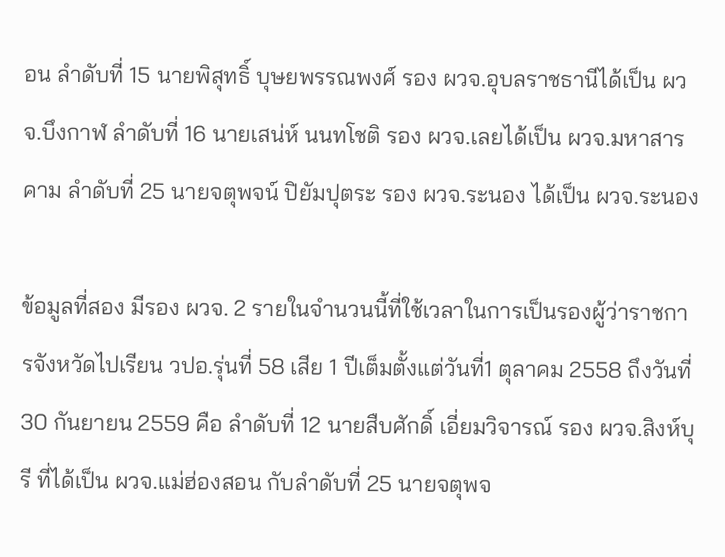อน ลำดับที่ 15 นายพิสุทธิ์ บุษยพรรณพงศ์ รอง ผวจ.อุบลราชธานีได้เป็น ผวจ.บึงกาฬ ลำดับที่ 16 นายเสน่ห์ นนทโชติ รอง ผวจ.เลยได้เป็น ผวจ.มหาสารคาม ลำดับที่ 25 นายจตุพจน์ ปิยัมปุตระ รอง ผวจ.ระนอง ได้เป็น ผวจ.ระนอง

ข้อมูลที่สอง มีรอง ผวจ. 2 รายในจำนวนนี้ที่ใช้เวลาในการเป็นรองผู้ว่าราชการจังหวัดไปเรียน วปอ.รุ่นที่ 58 เสีย 1 ปีเต็มตั้งแต่วันที่1 ตุลาคม 2558 ถึงวันที่ 30 กันยายน 2559 คือ ลำดับที่ 12 นายสืบศักดิ์ เอี่ยมวิจารณ์ รอง ผวจ.สิงห์บุรี ที่ได้เป็น ผวจ.แม่ฮ่องสอน กับลำดับที่ 25 นายจตุพจ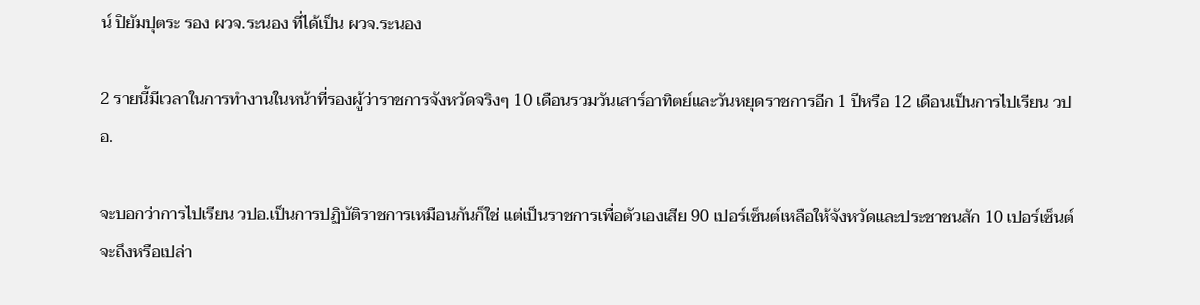น์ ปิยัมปุตระ รอง ผวจ.ระนอง ที่ได้เป็น ผวจ.ระนอง

2 รายนี้มีเวลาในการทำงานในหน้าที่รองผู้ว่าราชการจังหวัดจริงๆ 10 เดือนรวมวันเสาร์อาทิตย์และวันหยุดราชการอีก 1 ปีหรือ 12 เดือนเป็นการไปเรียน วปอ.

จะบอกว่าการไปเรียน วปอ.เป็นการปฏิบัติราชการเหมือนกันก็ใช่ แต่เป็นราชการเพื่อตัวเองเสีย 90 เปอร์เซ็นต์เหลือให้จังหวัดและประชาชนสัก 10 เปอร์เซ็นต์จะถึงหรือเปล่า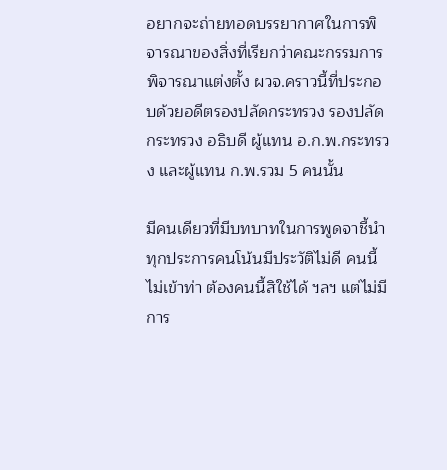อยากจะถ่ายทอดบรรยากาศในการพิจารณาของสิ่งที่เรียกว่าคณะกรรมการพิจารณาแต่งตั้ง ผวจ.คราวนี้ที่ประกอบด้วยอดีตรองปลัดกระทรวง รองปลัดกระทรวง อธิบดี ผู้แทน อ.ก.พ.กระทรวง และผู้แทน ก.พ.รวม 5 คนนั้น

มีคนเดียวที่มีบทบาทในการพูดจาชี้นำทุกประการคนโน้นมีประวัติไม่ดี คนนี้ไม่เข้าท่า ต้องคนนี้สิใช้ได้ ฯลฯ แต่ไม่มีการ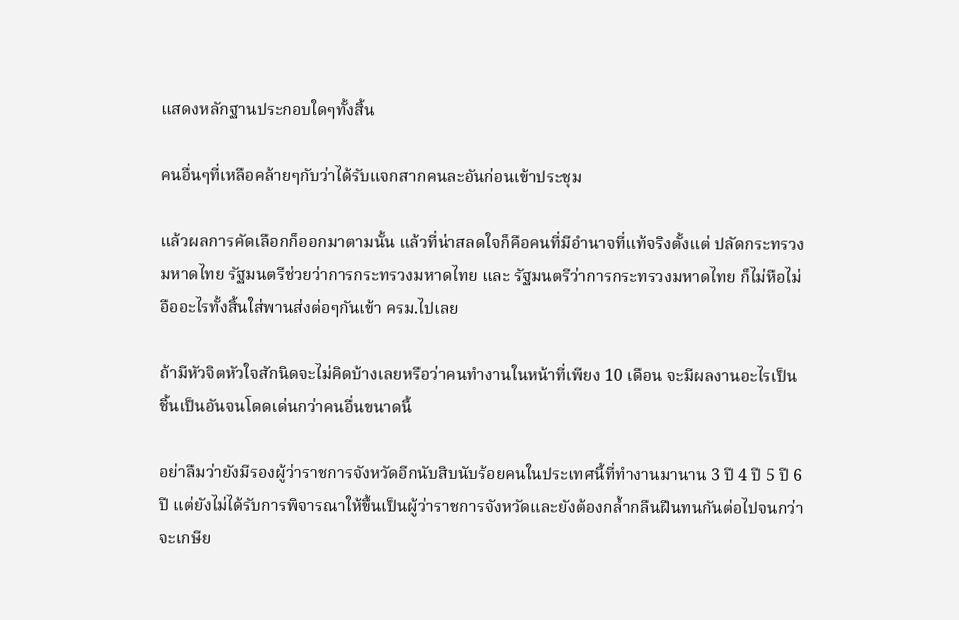แสดงหลักฐานประกอบใดๆทั้งสิ้น

คนอื่นๆที่เหลือคล้ายๆกับว่าได้รับแจกสากคนละอันก่อนเข้าประชุม

แล้วผลการคัดเลือกก็ออกมาตามนั้น แล้วที่น่าสลดใจก็คือคนที่มีอำนาจที่แท้จริงตั้งแต่ ปลัดกระทรวงมหาดไทย รัฐมนตรีช่วยว่าการกระทรวงมหาดไทย และ รัฐมนตรีว่าการกระทรวงมหาดไทย ก็ไม่หือไม่อืออะไรทั้งสิ้นใส่พานส่งต่อๆกันเข้า ครม.ไปเลย

ถ้ามีหัวจิตหัวใจสักนิดจะไม่คิดบ้างเลยหรือว่าคนทำงานในหน้าที่เพียง 10 เดือน จะมีผลงานอะไรเป็นชิ้นเป็นอันจนโดดเด่นกว่าคนอื่นขนาดนี้

อย่าลืมว่ายังมีรองผู้ว่าราชการจังหวัดอีกนับสิบนับร้อยคนในประเทศนี้ที่ทำงานมานาน 3 ปี 4 ปี 5 ปี 6 ปี แต่ยังไม่ได้รับการพิจารณาให้ขึ้นเป็นผู้ว่าราชการจังหวัดและยังต้องกล้ำกลืนฝืนทนกันต่อไปจนกว่าจะเกษีย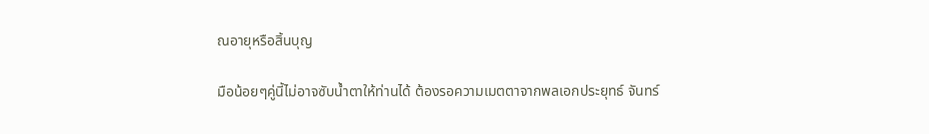ณอายุหรือสิ้นบุญ

มือน้อยๆคู่นี้ไม่อาจซับน้ำตาให้ท่านได้ ต้องรอความเมตตาจากพลเอกประยุทธ์ จันทร์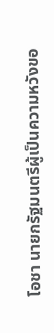โอชา นายกรัฐมนตรีผู้เป็นความหวังขอ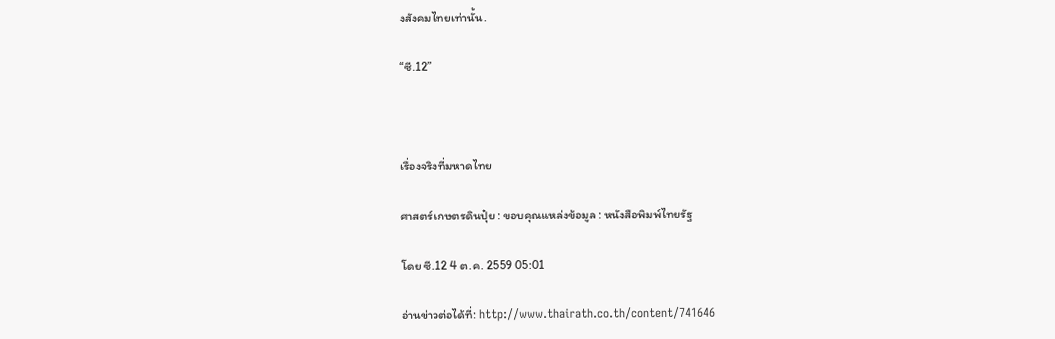งสังคมไทยเท่านั้น.

“ซี.12”



เรื่องจริงที่มหาดไทย

ศาสตร์เกษตรดินปุ๋ย : ขอบคุณแหล่งข้อมูล : หนังสือพิมพ์ไทยรัฐ

โดย ซี.12 4 ต.ค. 2559 05:01

อ่านข่าวต่อได้ที่: http://www.thairath.co.th/content/741646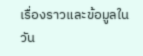เรื่องราวและข้อมูลในวัน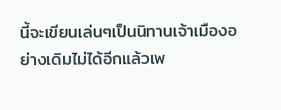นี้จะเขียนเล่นๆเป็นนิทานเจ้าเมืองอย่างเดิมไม่ได้อีกแล้วเพ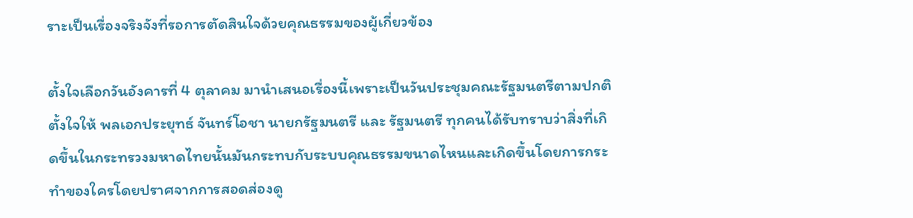ราะเป็นเรื่องจริงจังที่รอการตัดสินใจด้วยคุณธรรมของผู้เกี่ยวข้อง

ตั้งใจเลือกวันอังคารที่ 4 ตุลาคม มานำเสนอเรื่องนี้เพราะเป็นวันประชุมคณะรัฐมนตรีตามปกติ ตั้งใจให้ พลเอกประยุทธ์ จันทร์โอชา นายกรัฐมนตรี และ รัฐมนตรี ทุกคนได้รับทราบว่าสิ่งที่เกิดขึ้นในกระทรวงมหาดไทยนั้นมันกระทบกับระบบคุณธรรมขนาดไหนและเกิดขึ้นโดยการกระทำของใครโดยปราศจากการสอดส่องดู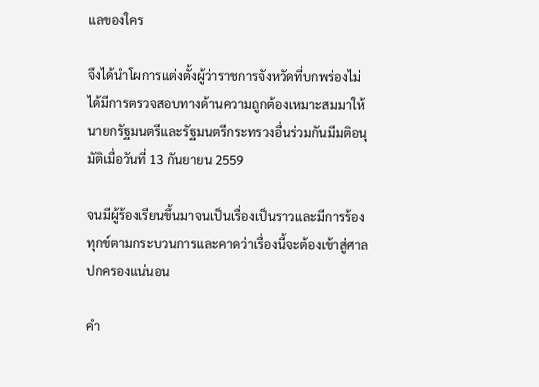แลของใคร

จึงได้นำโผการแต่งตั้งผู้ว่าราชการจังหวัดที่บกพร่องไม่ได้มีการตรวจสอบทางด้านความถูกต้องเหมาะสมมาให้ นายกรัฐมนตรีและรัฐมนตรีกระทรวงอื่นร่วมกันมีมติอนุมัติเมื่อวันที่ 13 กันยายน 2559

จนมีผู้ร้องเรียนขึ้นมาจนเป็นเรื่องเป็นราวและมีการร้องทุกข์ตามกระบวนการและคาดว่าเรื่องนี้จะต้องเข้าสู่ศาลปกครองแน่นอน

คำ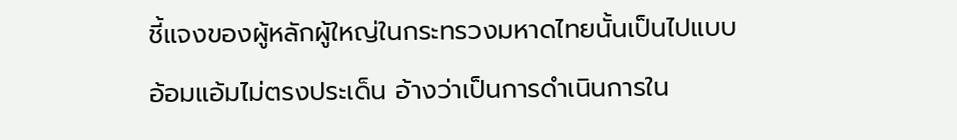ชี้แจงของผู้หลักผู้ใหญ่ในกระทรวงมหาดไทยนั้นเป็นไปแบบอ้อมแอ้มไม่ตรงประเด็น อ้างว่าเป็นการดำเนินการใน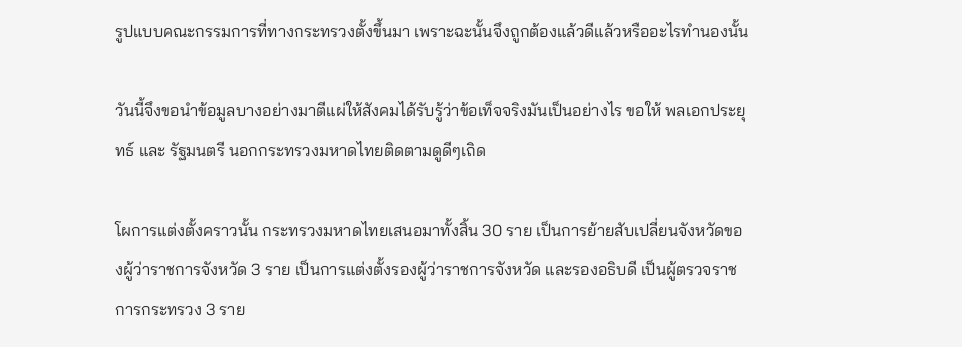รูปแบบคณะกรรมการที่ทางกระทรวงตั้งขึ้นมา เพราะฉะนั้นจึงถูกต้องแล้วดีแล้วหรืออะไรทำนองนั้น

วันนี้จึงขอนำข้อมูลบางอย่างมาตีแผ่ให้สังคมได้รับรู้ว่าข้อเท็จจริงมันเป็นอย่างไร ขอให้ พลเอกประยุทธ์ และ รัฐมนตรี นอกกระทรวงมหาดไทยติดตามดูดีๆเถิด

โผการแต่งตั้งคราวนั้น กระทรวงมหาดไทยเสนอมาทั้งสิ้น 30 ราย เป็นการย้ายสับเปลี่ยนจังหวัดของผู้ว่าราชการจังหวัด 3 ราย เป็นการแต่งตั้งรองผู้ว่าราชการจังหวัด และรองอธิบดี เป็นผู้ตรวจราชการกระทรวง 3 ราย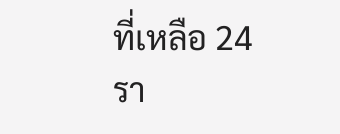ที่เหลือ 24 รา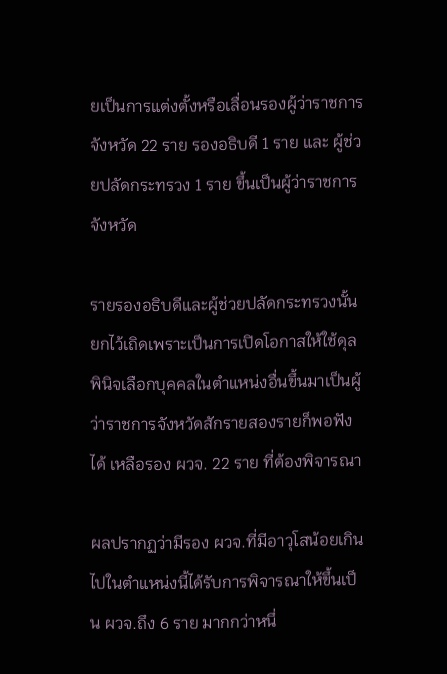ยเป็นการแต่งตั้งหรือเลื่อนรองผู้ว่าราชการจังหวัด 22 ราย รองอธิบดี 1 ราย และ ผู้ช่วยปลัดกระทรวง 1 ราย ขึ้นเป็นผู้ว่าราชการจังหวัด

รายรองอธิบดีและผู้ช่วยปลัดกระทรวงนั้นยกไว้เถิดเพราะเป็นการเปิดโอกาสให้ใช้ดุลพินิจเลือกบุคคลในตำแหน่งอื่นขึ้นมาเป็นผู้ว่าราชการจังหวัดสักรายสองรายก็พอฟังได้ เหลือรอง ผวจ. 22 ราย ที่ต้องพิจารณา

ผลปรากฏว่ามีรอง ผวจ.ที่มีอาวุโสน้อยเกินไปในตำแหน่งนี้ได้รับการพิจารณาให้ขึ้นเป็น ผวจ.ถึง 6 ราย มากกว่าหนึ่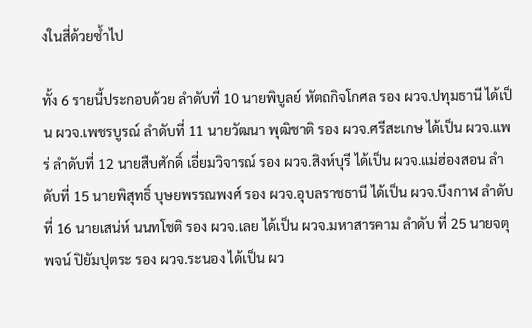งในสี่ด้วยซ้ำไป

ทั้ง 6 รายนี้ประกอบด้วย ลำดับที่ 10 นายพิบูลย์ หัตถกิจโกศล รอง ผวจ.ปทุมธานี ได้เป็น ผวจ.เพชรบูรณ์ ลำดับที่ 11 นายวัฒนา พุฒิชาติ รอง ผวจ.ศรีสะเกษ ได้เป็น ผวจ.แพร่ ลำดับที่ 12 นายสืบศักดิ์ เอี่ยมวิจารณ์ รอง ผวจ.สิงห์บุรี ได้เป็น ผวจ.แม่ฮ่องสอน ลำดับที่ 15 นายพิสุทธิ์ บุษยพรรณพงศ์ รอง ผวจ.อุบลราชธานี ได้เป็น ผวจ.บึงกาฬ ลำดับที่ 16 นายเสน่ห์ นนทโชติ รอง ผวจ.เลย ได้เป็น ผวจ.มหาสารคาม ลำดับ ที่ 25 นายจตุพจน์ ปิยัมปุตระ รอง ผวจ.ระนอง ได้เป็น ผว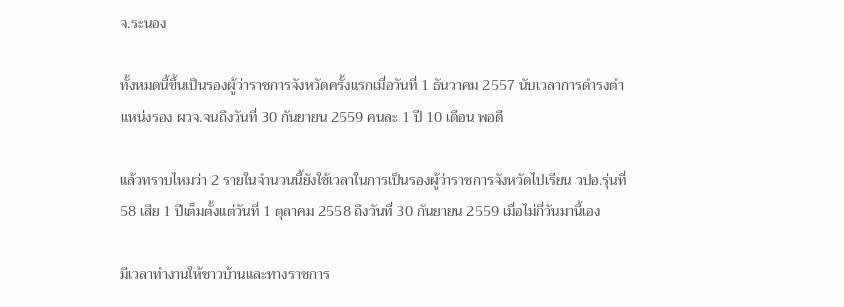จ.ระนอง

ทั้งหมดนี้ขึ้นเป็นรองผู้ว่าราชการจังหวัดครั้งแรกเมื่อวันที่ 1 ธันวาคม 2557 นับเวลาการดำรงตำแหน่งรอง ผวจ.จนถึงวันที่ 30 กันยายน 2559 คนละ 1 ปี 10 เดือน พอดี

แล้วทราบไหมว่า 2 รายในจำนวนนี้ยังใช้เวลาในการเป็นรองผู้ว่าราชการจังหวัดไปเรียน วปอ.รุ่นที่ 58 เสีย 1 ปีเต็มตั้งแต่วันที่ 1 ตุลาคม 2558 ถึงวันที่ 30 กันยายน 2559 เมื่อไม่กี่วันมานี้เอง

มีเวลาทำงานให้ชาวบ้านและทางราชการ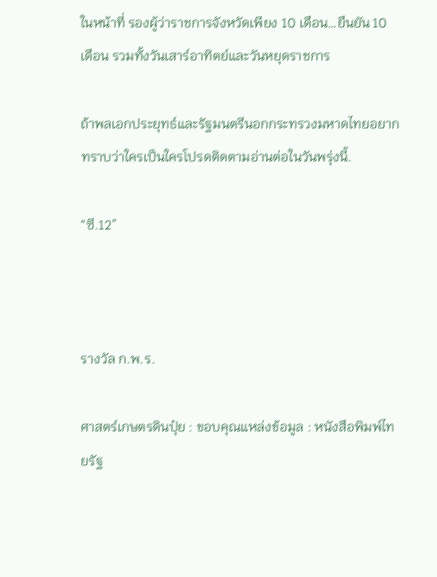ในหน้าที่ รองผู้ว่าราชการจังหวัดเพียง 10 เดือน…ยืนยัน 10 เดือน รวมทั้งวันเสาร์อาทิตย์และวันหยุดราชการ

ถ้าพลเอกประยุทธ์และรัฐมนตรีนอกกระทรวงมหาดไทยอยากทราบว่าใครเป็นใครโปรดติดตามอ่านต่อในวันพรุ่งนี้.

“ซี.12”



รางวัล ก.พ.ร.

ศาสตร์เกษตรดินปุ๋ย : ขอบคุณแหล่งข้อมูล : หนังสือพิมพ์ไทยรัฐ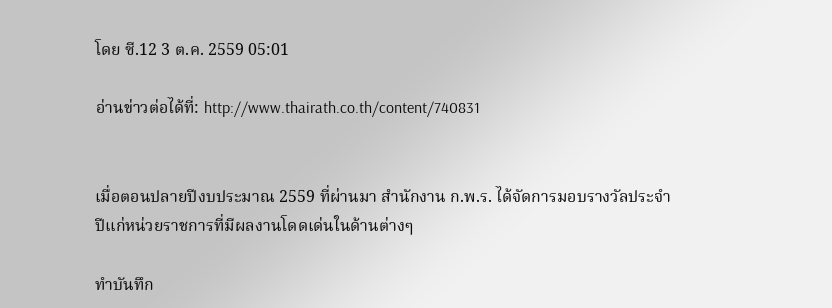โดย ซี.12 3 ต.ค. 2559 05:01

อ่านข่าวต่อได้ที่: http://www.thairath.co.th/content/740831


เมื่อตอนปลายปีงบประมาณ 2559 ที่ผ่านมา สำนักงาน ก.พ.ร. ได้จัดการมอบรางวัลประจำปีแก่หน่วยราชการที่มีผลงานโดดเด่นในด้านต่างๆ

ทำบันทึก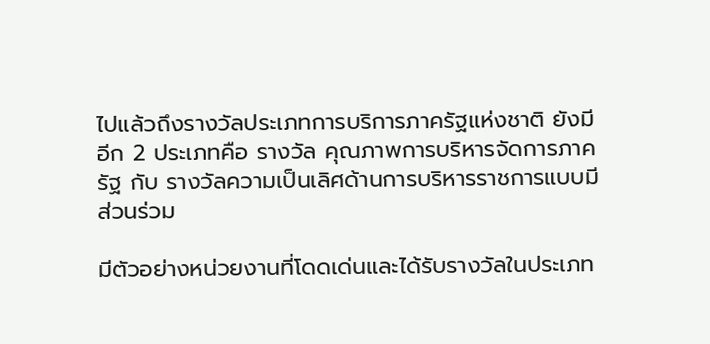ไปแล้วถึงรางวัลประเภทการบริการภาครัฐแห่งชาติ ยังมีอีก 2 ประเภทคือ รางวัล คุณภาพการบริหารจัดการภาครัฐ กับ รางวัลความเป็นเลิศด้านการบริหารราชการแบบมีส่วนร่วม

มีตัวอย่างหน่วยงานที่โดดเด่นและได้รับรางวัลในประเภท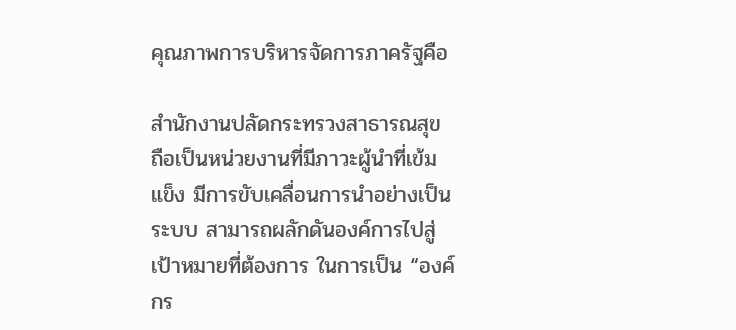คุณภาพการบริหารจัดการภาครัฐคือ

สำนักงานปลัดกระทรวงสาธารณสุข ถือเป็นหน่วยงานที่มีภาวะผู้นำที่เข้มแข็ง มีการขับเคลื่อนการนำอย่างเป็นระบบ สามารถผลักดันองค์การไปสู่เป้าหมายที่ต้องการ ในการเป็น “องค์กร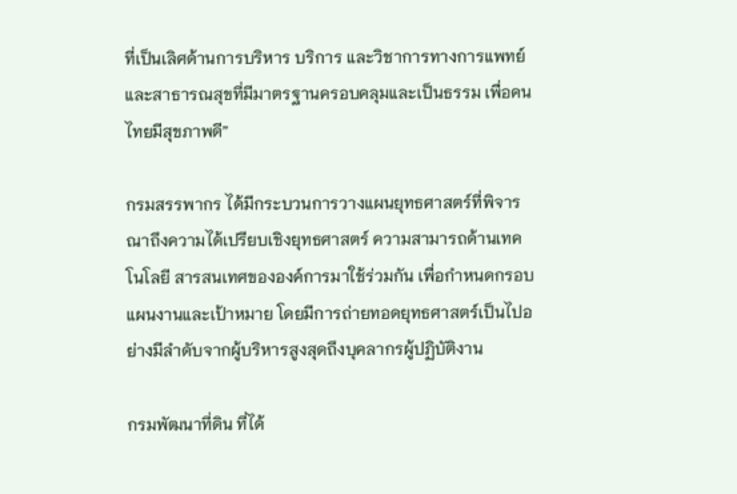ที่เป็นเลิศด้านการบริหาร บริการ และวิชาการทางการแพทย์และสาธารณสุขที่มีมาตรฐานครอบคลุมและเป็นธรรม เพื่อคนไทยมีสุขภาพดี”

กรมสรรพากร ได้มีกระบวนการวางแผนยุทธศาสตร์ที่พิจารณาถึงความได้เปรียบเชิงยุทธศาสตร์ ความสามารถด้านเทคโนโลยี สารสนเทศขององค์การมาใช้ร่วมกัน เพื่อกำหนดกรอบแผนงานและเป้าหมาย โดยมีการถ่ายทอดยุทธศาสตร์เป็นไปอย่างมีลำดับจากผู้บริหารสูงสุดถึงบุคลากรผู้ปฏิบัติงาน

กรมพัฒนาที่ดิน ที่ได้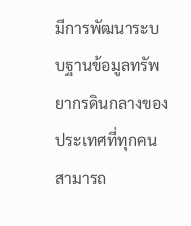มีการพัฒนาระบบฐานข้อมูลทรัพยากรดินกลางของประเทศที่ทุกคนสามารถ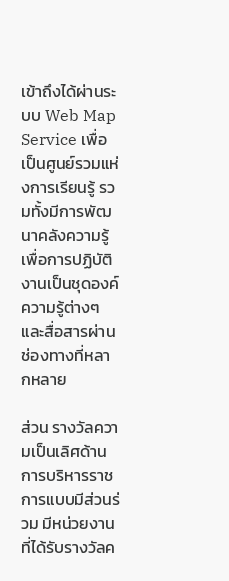เข้าถึงได้ผ่านระบบ Web Map Service เพื่อเป็นศูนย์รวมแห่งการเรียนรู้ รวมทั้งมีการพัฒนาคลังความรู้เพื่อการปฏิบัติงานเป็นชุดองค์ความรู้ต่างๆ และสื่อสารผ่านช่องทางที่หลากหลาย

ส่วน รางวัลความเป็นเลิศด้านการบริหารราชการแบบมีส่วนร่วม มีหน่วยงานที่ได้รับรางวัลค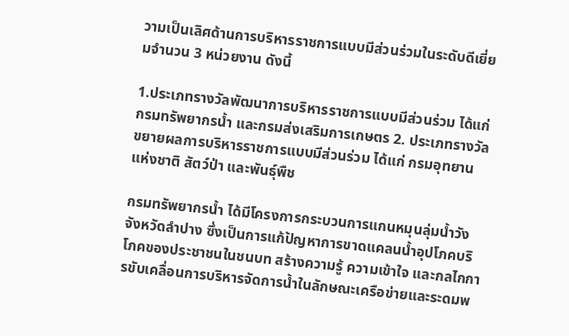วามเป็นเลิศด้านการบริหารราชการแบบมีส่วนร่วมในระดับดีเยี่ยมจำนวน 3 หน่วยงาน ดังนี้

1.ประเภทรางวัลพัฒนาการบริหารราชการแบบมีส่วนร่วม ได้แก่ กรมทรัพยากรน้ำ และกรมส่งเสริมการเกษตร 2. ประเภทรางวัลขยายผลการบริหารราชการแบบมีส่วนร่วม ได้แก่ กรมอุทยานแห่งชาติ สัตว์ป่า และพันธุ์พืช

กรมทรัพยากรน้ำ ได้มีโครงการกระบวนการแกนหมุนลุ่มน้ำวัง จังหวัดลำปาง ซึ่งเป็นการแก้ปัญหาการขาดแคลนน้ำอุปโภคบริโภคของประชาชนในชนบท สร้างความรู้ ความเข้าใจ และกลไกการขับเคลื่อนการบริหารจัดการน้ำในลักษณะเครือข่ายและระดมพ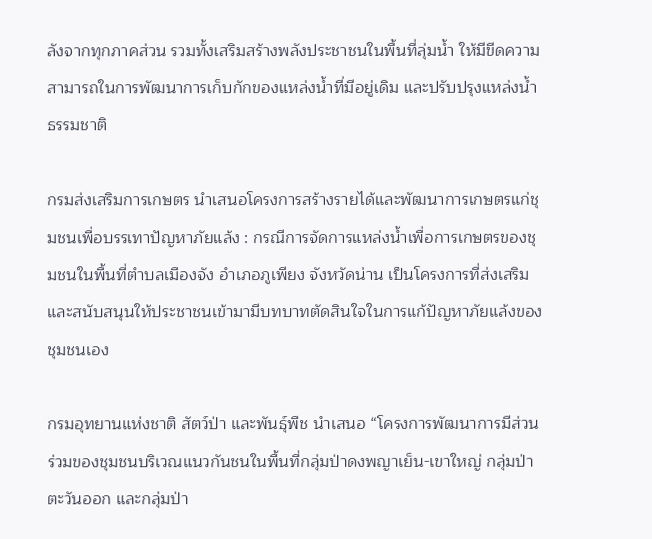ลังจากทุกภาคส่วน รวมทั้งเสริมสร้างพลังประชาชนในพื้นที่ลุ่มน้ำ ให้มีขีดความสามารถในการพัฒนาการเก็บกักของแหล่งน้ำที่มีอยู่เดิม และปรับปรุงแหล่งน้ำธรรมชาติ

กรมส่งเสริมการเกษตร นำเสนอโครงการสร้างรายได้และพัฒนาการเกษตรแก่ชุมชนเพื่อบรรเทาปัญหาภัยแล้ง : กรณีการจัดการแหล่งน้ำเพื่อการเกษตรของชุมชนในพื้นที่ตำบลเมืองจัง อำเภอภูเพียง จังหวัดน่าน เป็นโครงการที่ส่งเสริมและสนับสนุนให้ประชาชนเข้ามามีบทบาทตัดสินใจในการแก้ปัญหาภัยแล้งของชุมชนเอง

กรมอุทยานแห่งชาติ สัตว์ป่า และพันธุ์พืช นำเสนอ “โครงการพัฒนาการมีส่วนร่วมของชุมชนบริเวณแนวกันชนในพื้นที่กลุ่มป่าดงพญาเย็น-เขาใหญ่ กลุ่มป่าตะวันออก และกลุ่มป่า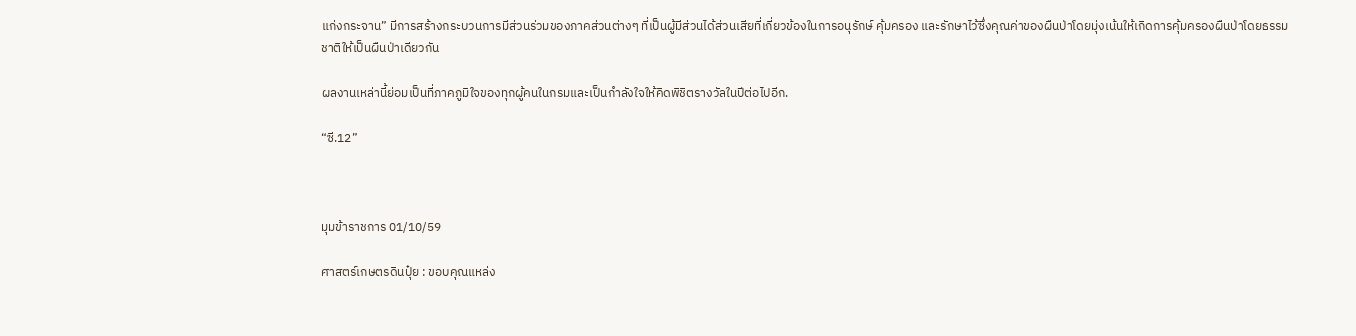แก่งกระจาน” มีการสร้างกระบวนการมีส่วนร่วมของภาคส่วนต่างๆ ที่เป็นผู้มีส่วนได้ส่วนเสียที่เกี่ยวข้องในการอนุรักษ์ คุ้มครอง และรักษาไว้ซึ่งคุณค่าของผืนป่าโดยมุ่งเน้นให้เกิดการคุ้มครองผืนป่าโดยธรรมชาติให้เป็นผืนป่าเดียวกัน

ผลงานเหล่านี้ย่อมเป็นที่ภาคภูมิใจของทุกผู้คนในกรมและเป็นกำลังใจให้คิดพิชิตรางวัลในปีต่อไปอีก.

“ซี.12”



มุมข้าราชการ 01/10/59

ศาสตร์เกษตรดินปุ๋ย : ขอบคุณแหล่ง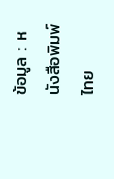ข้อมูล : หนังสือพิมพ์ไทย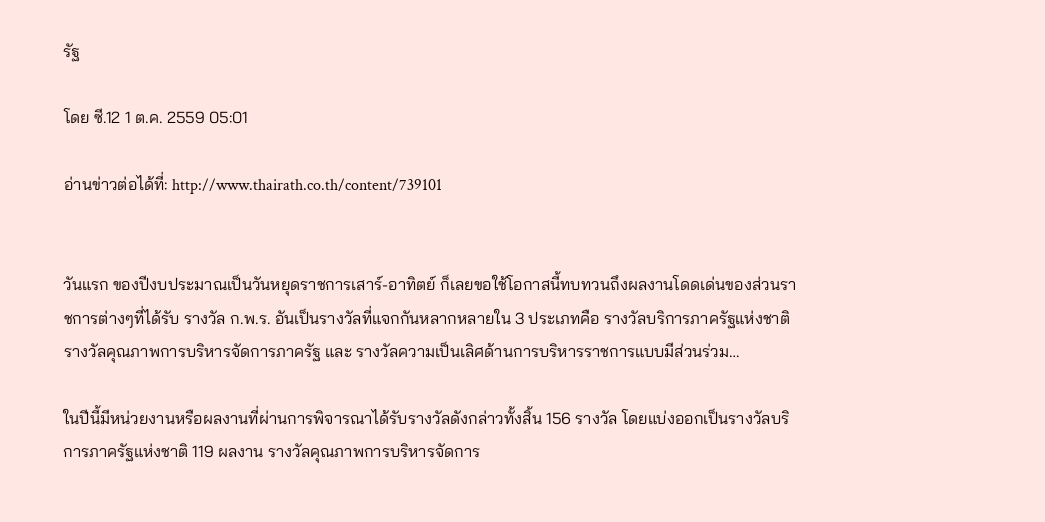รัฐ

โดย ซี.12 1 ต.ค. 2559 05:01

อ่านข่าวต่อได้ที่: http://www.thairath.co.th/content/739101


วันแรก ของปีงบประมาณเป็นวันหยุดราชการเสาร์-อาทิตย์ ก็เลยขอใช้โอกาสนี้ทบทวนถึงผลงานโดดเด่นของส่วนราชการต่างๆที่ได้รับ รางวัล ก.พ.ร. อันเป็นรางวัลที่แจกกันหลากหลายใน 3 ประเภทคือ รางวัลบริการภาครัฐแห่งชาติ รางวัลคุณภาพการบริหารจัดการภาครัฐ และ รางวัลความเป็นเลิศด้านการบริหารราชการแบบมีส่วนร่วม…

ในปีนี้มีหน่วยงานหรือผลงานที่ผ่านการพิจารณาได้รับรางวัลดังกล่าวทั้งสิ้น 156 รางวัล โดยแบ่งออกเป็นรางวัลบริการภาครัฐแห่งชาติ 119 ผลงาน รางวัลคุณภาพการบริหารจัดการ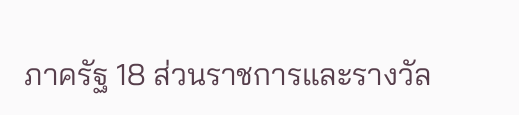ภาครัฐ 18 ส่วนราชการและรางวัล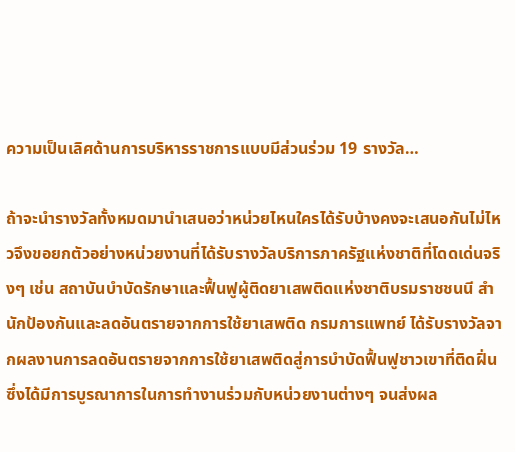ความเป็นเลิศด้านการบริหารราชการแบบมีส่วนร่วม 19 รางวัล…

ถ้าจะนำรางวัลทั้งหมดมานำเสนอว่าหน่วยไหนใครได้รับบ้างคงจะเสนอกันไม่ไหวจึงขอยกตัวอย่างหน่วยงานที่ได้รับรางวัลบริการภาครัฐแห่งชาติที่โดดเด่นจริงๆ เช่น สถาบันบำบัดรักษาและฟื้นฟูผู้ติดยาเสพติดแห่งชาติบรมราชชนนี สำนักป้องกันและลดอันตรายจากการใช้ยาเสพติด กรมการแพทย์ ได้รับรางวัลจากผลงานการลดอันตรายจากการใช้ยาเสพติดสู่การบำบัดฟื้นฟูชาวเขาที่ติดฝิ่น ซึ่งได้มีการบูรณาการในการทำงานร่วมกับหน่วยงานต่างๆ จนส่งผล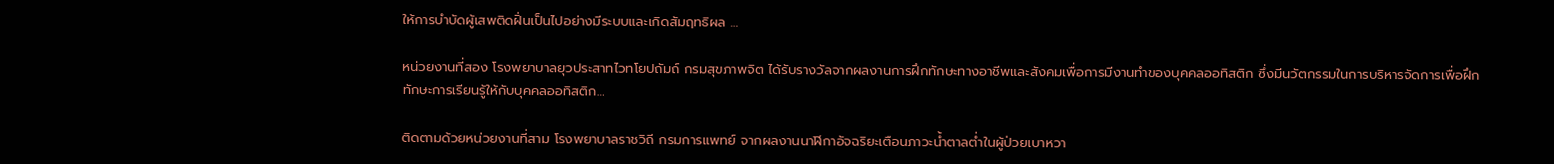ให้การบำบัดผู้เสพติดฝิ่นเป็นไปอย่างมีระบบและเกิดสัมฤทธิผล …

หน่วยงานที่สอง โรงพยาบาลยุวประสาทไวทโยปถัมถ์ กรมสุขภาพจิต ได้รับรางวัลจากผลงานการฝึกทักษะทางอาชีพและสังคมเพื่อการมีงานทำของบุคคลออทิสติก ซึ่งมีนวัตกรรมในการบริหารจัดการเพื่อฝึกทักษะการเรียนรู้ให้กับบุคคลออทิสติก…

ติดตามด้วยหน่วยงานที่สาม โรงพยาบาลราชวิถี กรมการแพทย์ จากผลงานนาฬิกาอัจฉริยะเตือนภาวะน้ำตาลต่ำในผู้ป่วยเบาหวา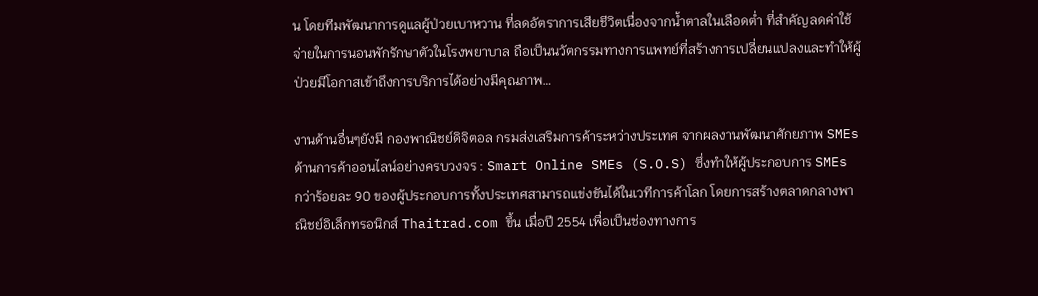น โดยทีมพัฒนาการดูแลผู้ป่วยเบาหวาน ที่ลดอัตราการเสียชีวิตเนื่องจากน้ำตาลในเลือดต่ำ ที่สำคัญลดค่าใช้จ่ายในการนอนพักรักษาตัวในโรงพยาบาล ถือเป็นนวัตกรรมทางการแพทย์ที่สร้างการเปลี่ยนแปลงและทำให้ผู้ป่วยมีโอกาสเข้าถึงการบริการได้อย่างมีคุณภาพ…

งานด้านอื่นๆยังมี กองพาณิชย์ดิจิตอล กรมส่งเสริมการค้าระหว่างประเทศ จากผลงานพัฒนาศักยภาพ SMEs ด้านการค้าออนไลน์อย่างครบวงจร : Smart Online SMEs (S.O.S) ซึ่งทำให้ผู้ประกอบการ SMEs กว่าร้อยละ 90 ของผู้ประกอบการทั้งประเทศสามารถแข่งขันได้ในเวทีการค้าโลก โดยการสร้างตลาดกลางพาณิชย์อิเล็กทรอนิกส์ Thaitrad.com ขึ้น เมื่อปี 2554 เพื่อเป็นช่องทางการ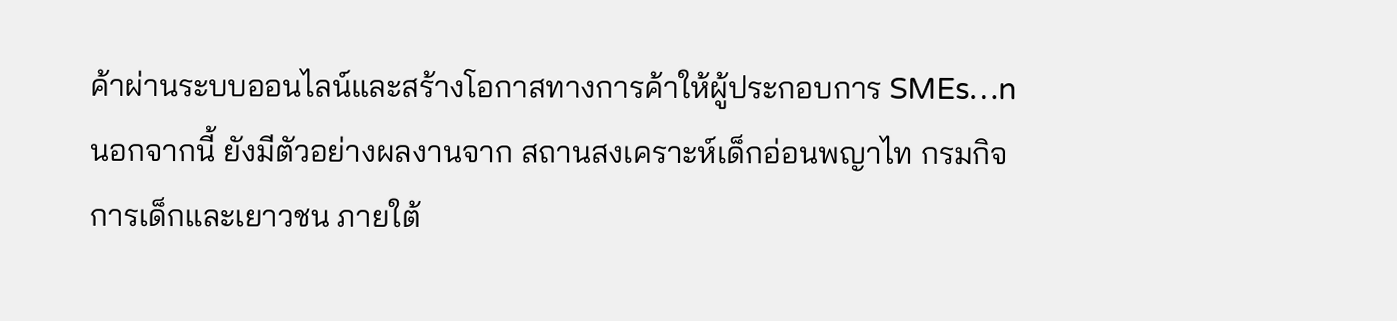ค้าผ่านระบบออนไลน์และสร้างโอกาสทางการค้าให้ผู้ประกอบการ SMEs…n นอกจากนี้ ยังมีตัวอย่างผลงานจาก สถานสงเคราะห์เด็กอ่อนพญาไท กรมกิจการเด็กและเยาวชน ภายใต้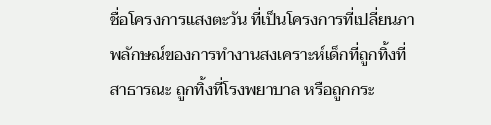ชื่อโครงการแสงตะวัน ที่เป็นโครงการที่เปลี่ยนภาพลักษณ์ของการทำงานสงเคราะห์เด็กที่ถูกทิ้งที่สาธารณะ ถูกทิ้งที่โรงพยาบาล หรือถูกกระ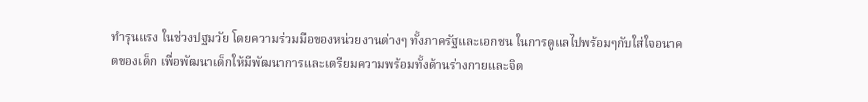ทำรุนแรง ในช่วงปฐมวัย โดยความร่วมมือของหน่วยงานต่างๆ ทั้งภาครัฐและเอกชน ในการดูแลไปพร้อมๆกับใส่ใจอนาคตของเด็ก เพื่อพัฒนาเด็กให้มีพัฒนาการและเตรียมความพร้อมทั้งด้านร่างกายและจิต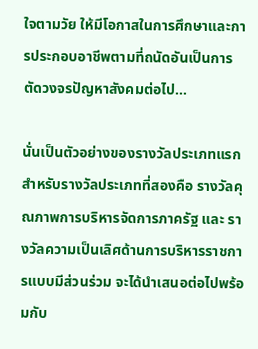ใจตามวัย ให้มีโอกาสในการศึกษาและการประกอบอาชีพตามที่ถนัดอันเป็นการตัดวงจรปัญหาสังคมต่อไป…

นั่นเป็นตัวอย่างของรางวัลประเภทแรก สำหรับรางวัลประเภทที่สองคือ รางวัลคุณภาพการบริหารจัดการภาครัฐ และ รางวัลความเป็นเลิศด้านการบริหารราชการแบบมีส่วนร่วม จะได้นำเสนอต่อไปพร้อมกับ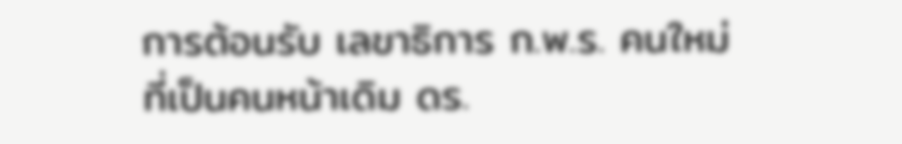การต้อนรับ เลขาธิการ ก.พ.ร. คนใหม่ที่เป็นคนหน้าเดิม ดร.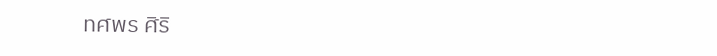ทศพร ศิริ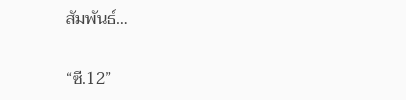สัมพันธ์…

“ซี.12”